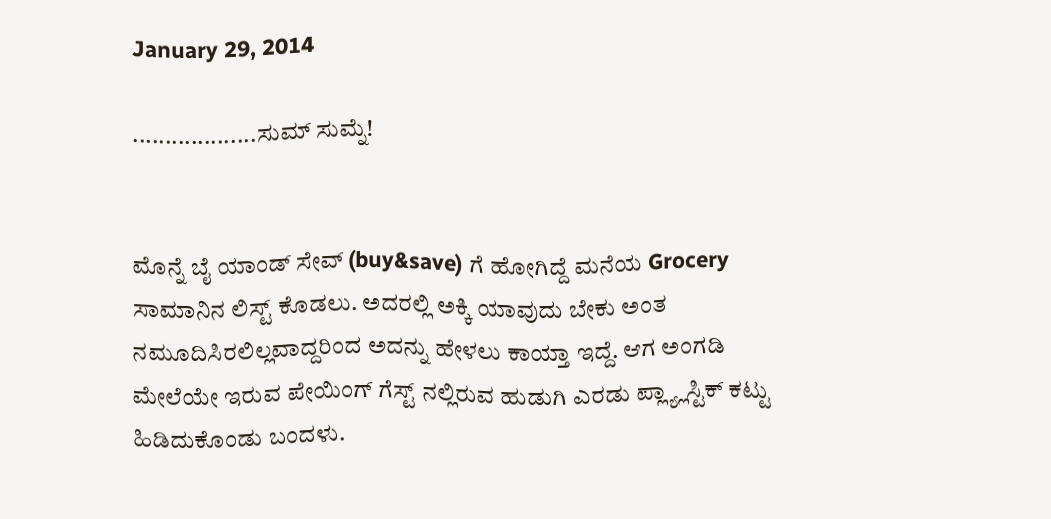January 29, 2014

...................ಸುಮ್ ಸುಮ್ನೆ!


ಮೊನ್ನೆ ಬೈ ಯಾಂಡ್ ಸೇವ್ (buy&save) ಗೆ ಹೋಗಿದ್ದೆ ಮನೆಯ Grocery ಸಾಮಾನಿನ ಲಿಸ್ಟ್ ಕೊಡಲು. ಅದರಲ್ಲಿ ಅಕ್ಕಿ ಯಾವುದು ಬೇಕು ಅಂತ ನಮೂದಿಸಿರಲಿಲ್ಲವಾದ್ದರಿಂದ ಅದನ್ನು ಹೇಳಲು ಕಾಯ್ತಾ ಇದ್ದೆ. ಆಗ ಅಂಗಡಿ ಮೇಲೆಯೇ ಇರುವ ಪೇಯಿಂಗ್ ಗೆಸ್ಟ್ ನಲ್ಲಿರುವ ಹುಡುಗಿ ಎರಡು ಪ್ಲ್ಯ್ಲಾಸ್ಟಿಕ್ ಕಟ್ಟು ಹಿಡಿದುಕೊಂಡು ಬಂದಳು.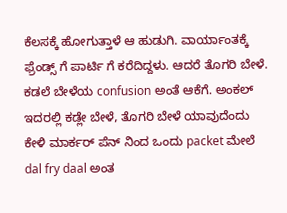ಕೆಲಸಕ್ಕೆ ಹೋಗುತ್ತಾಳೆ ಆ ಹುಡುಗಿ. ವಾರ್ಯಾಂತಕ್ಕೆ ಫ್ರೆಂಡ್ಸ್ ಗೆ ಪಾರ್ಟಿ ಗೆ ಕರೆದಿದ್ದಳು. ಆದರೆ ತೊಗರಿ ಬೇಳೆ. ಕಡಲೆ ಬೇಳೆಯ confusion ಅಂತೆ ಆಕೆಗೆ. ಅಂಕಲ್ ಇದರಲ್ಲಿ ಕಡ್ಲೇ ಬೇಳೆ, ತೊಗರಿ ಬೇಳೆ ಯಾವುದೆಂದು ಕೇಳಿ ಮಾರ್ಕರ್ ಪೆನ್ ನಿಂದ ಒಂದು packet ಮೇಲೆ dal fry daal ಅಂತ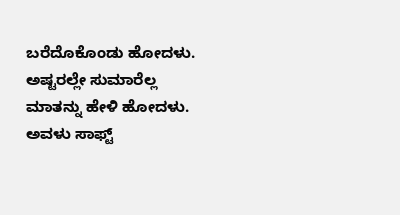ಬರೆದೊಕೊಂಡು ಹೋದಳು. ಅಷ್ಟರಲ್ಲೇ ಸುಮಾರೆಲ್ಲ ಮಾತನ್ನು ಹೇಳಿ ಹೋದಳು. ಅವಳು ಸಾಫ್ಟ್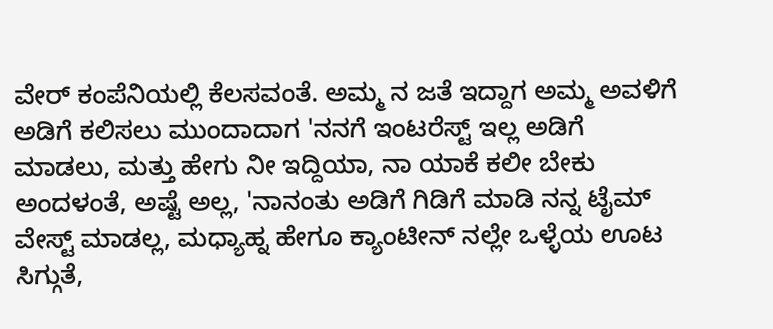ವೇರ್ ಕಂಪೆನಿಯಲ್ಲಿ ಕೆಲಸವಂತೆ. ಅಮ್ಮ ನ ಜತೆ ಇದ್ದಾಗ ಅಮ್ಮ ಅವಳಿಗೆ ಅಡಿಗೆ ಕಲಿಸಲು ಮುಂದಾದಾಗ 'ನನಗೆ ಇಂಟರೆಸ್ಟ್ ಇಲ್ಲ ಅಡಿಗೆ ಮಾಡಲು, ಮತ್ತು ಹೇಗು ನೀ ಇದ್ದಿಯಾ, ನಾ ಯಾಕೆ ಕಲೀ ಬೇಕು ಅಂದಳಂತೆ, ಅಷ್ಟೆ ಅಲ್ಲ, 'ನಾನಂತು ಅಡಿಗೆ ಗಿಡಿಗೆ ಮಾಡಿ ನನ್ನ ಟೈಮ್ ವೇಸ್ಟ್ ಮಾಡಲ್ಲ, ಮಧ್ಯಾಹ್ನ ಹೇಗೂ ಕ್ಯಾಂಟೀನ್ ನಲ್ಲೇ ಒಳ್ಳೆಯ ಊಟ ಸಿಗ್ಗುತೆ,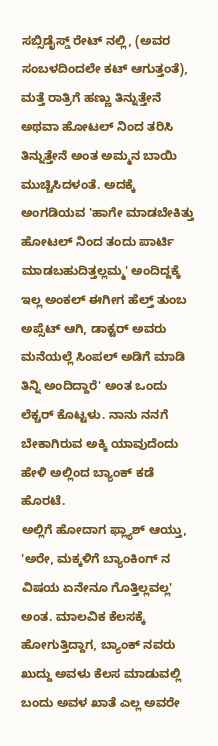ಸಬ್ಸಿಡೈಸ್ಡ್ ರೇಟ್ ನಲ್ಲಿ, (ಅವರ ಸಂಬಳದಿಂದಲೇ ಕಟ್ ಆಗುತ್ತಂತೆ), ಮತ್ತೆ ರಾತ್ರಿಗೆ ಹಣ್ಣು ತಿನ್ನುತ್ತೇನೆ ಅಥವಾ ಹೋಟಲ್ ನಿಂದ ತರಿಸಿ ತಿನ್ನುತ್ತೇನೆ ಅಂತ ಅಮ್ಮನ ಬಾಯಿ ಮುಚ್ಚಿಸಿದಳಂತೆ. ಅದಕ್ಕೆ ಅಂಗಡಿಯವ 'ಹಾಗೇ ಮಾಡಬೇಕಿತ್ತು ಹೋಟಲ್ ನಿಂದ ತಂದು ಪಾರ್ಟಿ ಮಾಡಬಹುದಿತ್ತಲ್ಲಮ್ಮ' ಅಂದಿದ್ದಕ್ಕೆ ಇಲ್ಲ ಅಂಕಲ್ ಈಗೀಗ ಹೆಲ್ತ್ ತುಂಬ ಅಪ್ಸೆಟ್ ಆಗಿ, ಡಾಕ್ಟರ್ ಅವರು ಮನೆಯಲ್ಲೆ ಸಿಂಪಲ್ ಅಡಿಗೆ ಮಾಡಿ ತಿನ್ನಿ ಅಂದಿದ್ದಾರೆ' ಅಂತ ಒಂದು ಲೆಕ್ಚರ್ ಕೊಟ್ಟಳು. ನಾನು ನನಗೆ ಬೇಕಾಗಿರುವ ಅಕ್ಕಿ ಯಾವುದೆಂದು ಹೇಳಿ ಅಲ್ಲಿಂದ ಬ್ಯಾಂಕ್ ಕಡೆ ಹೊರಟೆ.
ಅಲ್ಲಿಗೆ ಹೋದಾಗ ಫ್ಲ್ಯಾಶ್ ಆಯ್ತು, 'ಅರೇ, ಮಕ್ಕಳಿಗೆ ಬ್ಯಾಂಕಿಂಗ್ ನ ವಿಷಯ ಏನೇನೂ ಗೊತ್ತಿಲ್ಲವಲ್ಲ' ಅಂತ. ಮಾಲವಿಕ ಕೆಲಸಕ್ಕೆ ಹೋಗುತ್ತಿದ್ದಾಗ, ಬ್ಯಾಂಕ್ ನವರು ಖುದ್ದು ಅವಳು ಕೆಲಸ ಮಾಡುವಲ್ಲಿ ಬಂದು ಅವಳ ಖಾತೆ ಎಲ್ಲ ಅವರೇ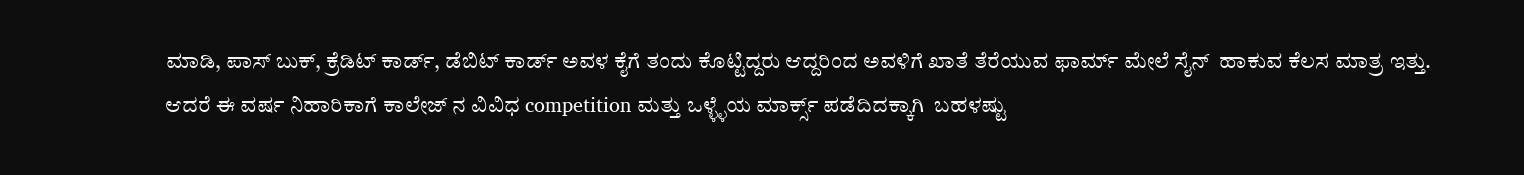ಮಾಡಿ, ಪಾಸ್ ಬುಕ್, ಕ್ರೆಡಿಟ್ ಕಾರ್ಡ್, ಡೆಬಿಟ್ ಕಾರ್ಡ್ ಅವಳ ಕೈಗೆ ತಂದು ಕೊಟ್ಟಿದ್ದರು ಆದ್ದರಿಂದ ಅವಳಿಗೆ ಖಾತೆ ತೆರೆಯುವ ಫಾರ್ಮ್ ಮೇಲೆ ಸೈನ್  ಹಾಕುವ ಕೆಲಸ ಮಾತ್ರ ಇತ್ತು.
ಆದರೆ ಈ ವರ್ಷ ನಿಹಾರಿಕಾಗೆ ಕಾಲೇಜ್ ನ ವಿವಿಧ competition ಮತ್ತು ಒಳ್ಳ್ಳೆಯ ಮಾರ್ಕ್ಸ್ ಪಡೆದಿದಕ್ಕಾಗಿ  ಬಹಳಷ್ಟು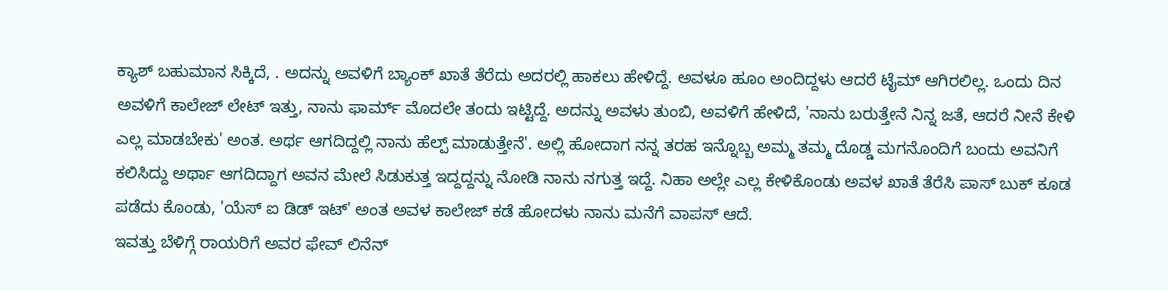ಕ್ಯಾಶ್ ಬಹುಮಾನ ಸಿಕ್ಕಿದೆ, . ಅದನ್ನು ಅವಳಿಗೆ ಬ್ಯಾಂಕ್ ಖಾತೆ ತೆರೆದು ಅದರಲ್ಲಿ ಹಾಕಲು ಹೇಳಿದ್ದೆ. ಅವಳೂ ಹೂಂ ಅಂದಿದ್ದಳು ಆದರೆ ಟೈಮ್ ಆಗಿರಲಿಲ್ಲ. ಒಂದು ದಿನ ಅವಳಿಗೆ ಕಾಲೇಜ್ ಲೇಟ್ ಇತ್ತು, ನಾನು ಫಾರ್ಮ್ ಮೊದಲೇ ತಂದು ಇಟ್ಟಿದ್ದೆ. ಅದನ್ನು ಅವಳು ತುಂಬಿ, ಅವಳಿಗೆ ಹೇಳಿದೆ, 'ನಾನು ಬರುತ್ತೇನೆ ನಿನ್ನ ಜತೆ, ಆದರೆ ನೀನೆ ಕೇಳಿ ಎಲ್ಲ ಮಾಡಬೇಕು' ಅಂತ. ಅರ್ಥ ಆಗದಿದ್ದಲ್ಲಿ ನಾನು ಹೆಲ್ಪ್ ಮಾಡುತ್ತೇನೆ'. ಅಲ್ಲಿ ಹೋದಾಗ ನನ್ನ ತರಹ ಇನ್ನೊಬ್ಬ ಅಮ್ಮ ತಮ್ಮ ದೊಡ್ಡ ಮಗನೊಂದಿಗೆ ಬಂದು ಅವನಿಗೆ ಕಲಿಸಿದ್ದು ಅರ್ಥಾ ಆಗದಿದ್ದಾಗ ಅವನ ಮೇಲೆ ಸಿಡುಕುತ್ತ ಇದ್ದದ್ದನ್ನು ನೋಡಿ ನಾನು ನಗುತ್ತ ಇದ್ದೆ. ನಿಹಾ ಅಲ್ಲೇ ಎಲ್ಲ ಕೇಳಿಕೊಂಡು ಅವಳ ಖಾತೆ ತೆರೆಸಿ ಪಾಸ್ ಬುಕ್ ಕೂಡ ಪಡೆದು ಕೊಂಡು, 'ಯೆಸ್ ಐ ಡಿಡ್ ಇಟ್' ಅಂತ ಅವಳ ಕಾಲೇಜ್ ಕಡೆ ಹೋದಳು ನಾನು ಮನೆಗೆ ವಾಪಸ್ ಆದೆ.
ಇವತ್ತು ಬೆಳಿಗ್ಗೆ ರಾಯರಿಗೆ ಅವರ ಫೇವ್ ಲಿನೆನ್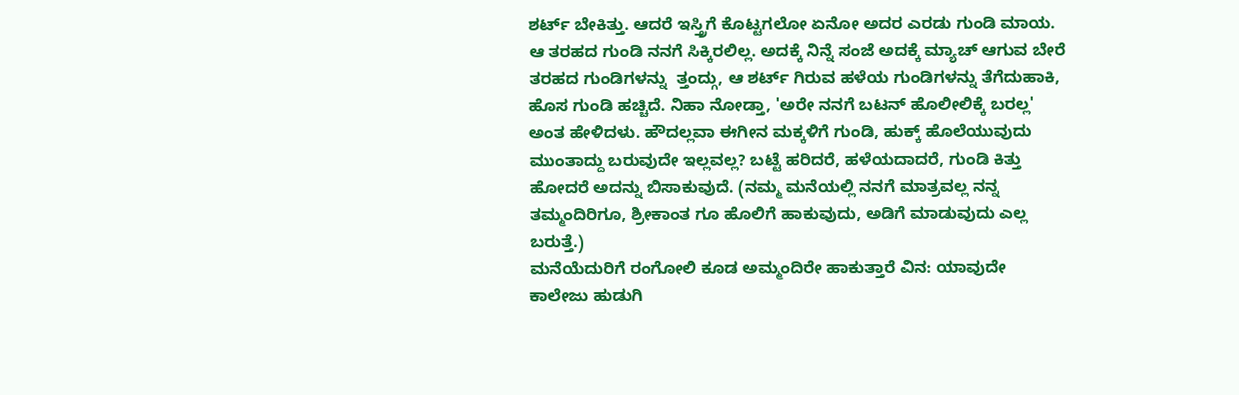ಶರ್ಟ್ ಬೇಕಿತ್ತು. ಆದರೆ ಇಸ್ತ್ರಿಗೆ ಕೊಟ್ಟಗಲೋ ಏನೋ ಅದರ ಎರಡು ಗುಂಡಿ ಮಾಯ. ಆ ತರಹದ ಗುಂಡಿ ನನಗೆ ಸಿಕ್ಕಿರಲಿಲ್ಲ. ಅದಕ್ಕೆ ನಿನ್ನೆ ಸಂಜೆ ಅದಕ್ಕೆ ಮ್ಯಾಚ್ ಆಗುವ ಬೇರೆ ತರಹದ ಗುಂಡಿಗಳನ್ನು  ತ್ತಂದ್ಗು, ಆ ಶರ್ಟ್ ಗಿರುವ ಹಳೆಯ ಗುಂಡಿಗಳನ್ನು ತೆಗೆದುಹಾಕಿ, ಹೊಸ ಗುಂಡಿ ಹಚ್ಚಿದೆ. ನಿಹಾ ನೋಡ್ತಾ, 'ಅರೇ ನನಗೆ ಬಟನ್ ಹೊಲೀಲಿಕ್ಕೆ ಬರಲ್ಲ' ಅಂತ ಹೇಳಿದಳು. ಹೌದಲ್ಲವಾ ಈಗೀನ ಮಕ್ಕಳಿಗೆ ಗುಂಡಿ, ಹುಕ್ಕ್ ಹೊಲೆಯುವುದು ಮುಂತಾದ್ದು ಬರುವುದೇ ಇಲ್ಲವಲ್ಲ? ಬಟ್ಟೆ ಹರಿದರೆ, ಹಳೆಯದಾದರೆ, ಗುಂಡಿ ಕಿತ್ತು ಹೋದರೆ ಅದನ್ನು ಬಿಸಾಕುವುದೆ. (ನಮ್ಮ ಮನೆಯಲ್ಲಿ ನನಗೆ ಮಾತ್ರವಲ್ಲ ನನ್ನ ತಮ್ಮಂದಿರಿಗೂ, ಶ್ರೀಕಾಂತ ಗೂ ಹೊಲಿಗೆ ಹಾಕುವುದು, ಅಡಿಗೆ ಮಾಡುವುದು ಎಲ್ಲ ಬರುತ್ತೆ.)
ಮನೆಯೆದುರಿಗೆ ರಂಗೋಲಿ ಕೂಡ ಅಮ್ಮಂದಿರೇ ಹಾಕುತ್ತಾರೆ ವಿನ: ಯಾವುದೇ ಕಾಲೇಜು ಹುಡುಗಿ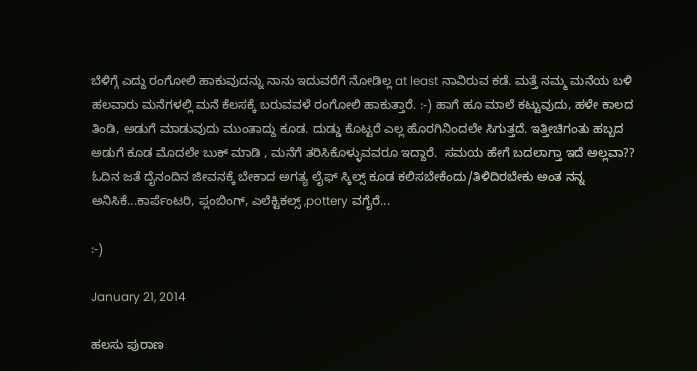ಬೆಳಿಗ್ಗೆ ಎದ್ದು ರಂಗೋಲಿ ಹಾಕುವುದನ್ನು ನಾನು ಇದುವರೆಗೆ ನೋಡಿಲ್ಲ at least ನಾವಿರುವ ಕಡೆ. ಮತ್ತೆ ನಮ್ಮ ಮನೆಯ ಬಳಿ ಹಲವಾರು ಮನೆಗಳಲ್ಲಿ ಮನೆ ಕೆಲಸಕ್ಕೆ ಬರುವವಳೆ ರಂಗೋಲಿ ಹಾಕುತ್ತಾರೆ. :-) ಹಾಗೆ ಹೂ ಮಾಲೆ ಕಟ್ಟುವುದು, ಹಳೇ ಕಾಲದ ತಿಂಡಿ, ಅಡುಗೆ ಮಾಡುವುದು ಮುಂತಾದ್ದು ಕೂಡ. ದುಡ್ಡು ಕೊಟ್ಟರೆ ಎಲ್ಲ ಹೊರಗಿನಿಂದಲೇ ಸಿಗುತ್ತದೆ. ಇತ್ತೀಚಿಗಂತು ಹಬ್ಬದ ಅಡುಗೆ ಕೂಡ ಮೊದಲೇ ಬುಕ್ ಮಾಡಿ , ಮನೆಗೆ ತರಿಸಿಕೊಳ್ಳುವವರೂ ಇದ್ದಾರೆ.  ಸಮಯ ಹೇಗೆ ಬದಲಾಗ್ತಾ ಇದೆ ಅಲ್ಲವಾ??
ಓದಿನ ಜತೆ ದೈನಂದಿನ ಜೀವನಕ್ಕೆ ಬೇಕಾದ ಅಗತ್ಯ ಲೈಫ್ ಸ್ಕಿಲ್ಸ್ ಕೂಡ ಕಲಿಸಬೇಕೆಂದು/ತಿಳಿದಿರಬೇಕು ಅಂತ ನನ್ನ ಅನಿಸಿಕೆ...ಕಾರ್ಪೆಂಟರಿ, ಪ್ಲಂಬಿಂಗ್, ಎಲೆಕ್ಟಿಕಲ್ಸ್ ,pottery ವಗೈರೆ...

:-)

January 21, 2014

ಹಲಸು ಪುರಾಣ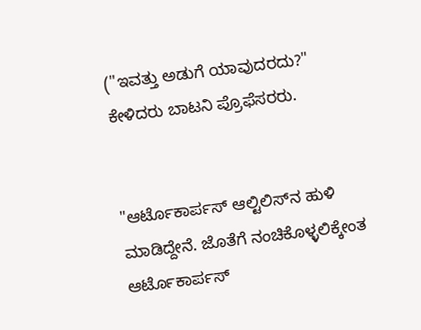("ಇವತ್ತು ಅಡುಗೆ ಯಾವುದರದು?" ಕೇಳಿದರು ಬಾಟನಿ ಪ್ರೊಫೆಸರರು.


"ಆರ್ಟೊಕಾರ್ಪಸ್ ಆಲ್ಟಿಲಿಸ್‌ನ ಹುಳಿ ಮಾಡಿದ್ದೇನೆ. ಜೊತೆಗೆ ನಂಚಿಕೊಳ್ಳಲಿಕ್ಕೇಂತ ಆರ್ಟೊಕಾರ್ಪಸ್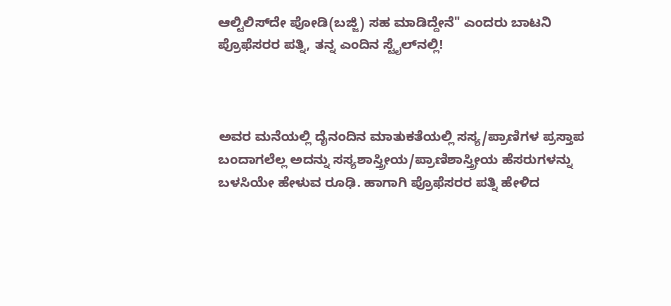ಆಲ್ಟಿಲಿಸ್‌ದೇ ಪೋಡಿ(ಬಜ್ಜಿ) ಸಹ ಮಾಡಿದ್ದೇನೆ" ಎಂದರು ಬಾಟನಿ ಪ್ರೊಫೆಸರರ ಪತ್ನಿ, ತನ್ನ ಎಂದಿನ ಸ್ಟೈಲ್‌ನಲ್ಲಿ!



ಅವರ ಮನೆಯಲ್ಲಿ ದೈನಂದಿನ ಮಾತುಕತೆಯಲ್ಲಿ ಸಸ್ಯ/ಪ್ರಾಣಿಗಳ ಪ್ರಸ್ತಾಪ ಬಂದಾಗಲೆಲ್ಲ ಅದನ್ನು ಸಸ್ಯಶಾಸ್ತ್ರೀಯ/ಪ್ರಾಣಿಶಾಸ್ತ್ರೀಯ ಹೆಸರುಗಳನ್ನು ಬಳಸಿಯೇ ಹೇಳುವ ರೂಢಿ. ಹಾಗಾಗಿ ಪ್ರೊಫೆಸರರ ಪತ್ನಿ ಹೇಳಿದ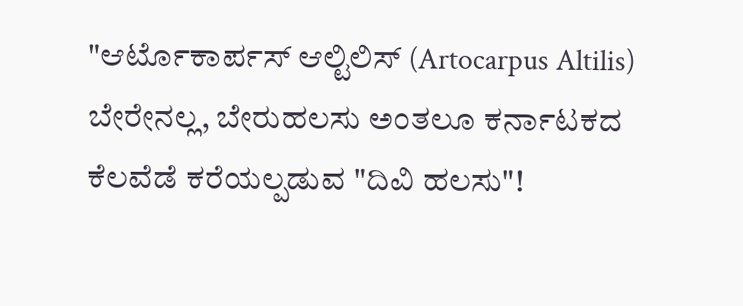"ಆರ್ಟೊಕಾರ್ಪಸ್ ಆಲ್ಟಿಲಿಸ್‌ (Artocarpus Altilis) ಬೇರೇನಲ್ಲ, ಬೇರುಹಲಸು ಅಂತಲೂ ಕರ್ನಾಟಕದ ಕೆಲವೆಡೆ ಕರೆಯಲ್ಪಡುವ "ದಿವಿ ಹಲಸು"!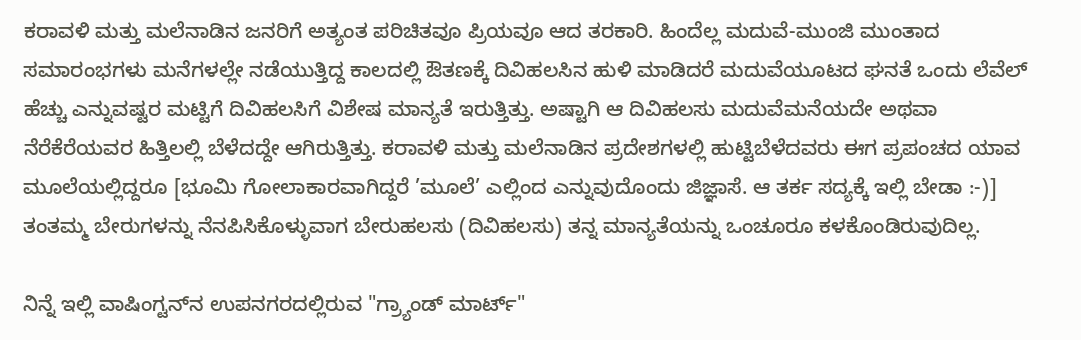ಕರಾವಳಿ ಮತ್ತು ಮಲೆನಾಡಿನ ಜನರಿಗೆ ಅತ್ಯಂತ ಪರಿಚಿತವೂ ಪ್ರಿಯವೂ ಆದ ತರಕಾರಿ. ಹಿಂದೆಲ್ಲ ಮದುವೆ-ಮುಂಜಿ ಮುಂತಾದ ಸಮಾರಂಭಗಳು ಮನೆಗಳಲ್ಲೇ ನಡೆಯುತ್ತಿದ್ದ ಕಾಲದಲ್ಲಿ ಔತಣಕ್ಕೆ ದಿವಿಹಲಸಿನ ಹುಳಿ ಮಾಡಿದರೆ ಮದುವೆಯೂಟದ ಘನತೆ ಒಂದು ಲೆವೆಲ್ ಹೆಚ್ಚು ಎನ್ನುವಷ್ಟರ ಮಟ್ಟಿಗೆ ದಿವಿಹಲಸಿಗೆ ವಿಶೇಷ ಮಾನ್ಯತೆ ಇರುತ್ತಿತ್ತು. ಅಷ್ಟಾಗಿ ಆ ದಿವಿಹಲಸು ಮದುವೆಮನೆಯದೇ ಅಥವಾ ನೆರೆಕೆರೆಯವರ ಹಿತ್ತಿಲಲ್ಲಿ ಬೆಳೆದದ್ದೇ ಆಗಿರುತ್ತಿತ್ತು. ಕರಾವಳಿ ಮತ್ತು ಮಲೆನಾಡಿನ ಪ್ರದೇಶಗಳಲ್ಲಿ ಹುಟ್ಟಿಬೆಳೆದವರು ಈಗ ಪ್ರಪಂಚದ ಯಾವ ಮೂಲೆಯಲ್ಲಿದ್ದರೂ [ಭೂಮಿ ಗೋಲಾಕಾರವಾಗಿದ್ದರೆ ’ಮೂಲೆ’ ಎಲ್ಲಿಂದ ಎನ್ನುವುದೊಂದು ಜಿಜ್ಞಾಸೆ. ಆ ತರ್ಕ ಸದ್ಯಕ್ಕೆ ಇಲ್ಲಿ ಬೇಡಾ :-)] ತಂತಮ್ಮ ಬೇರುಗಳನ್ನು ನೆನಪಿಸಿಕೊಳ್ಳುವಾಗ ಬೇರುಹಲಸು (ದಿವಿಹಲಸು) ತನ್ನ ಮಾನ್ಯತೆಯನ್ನು ಒಂಚೂರೂ ಕಳಕೊಂಡಿರುವುದಿಲ್ಲ.

ನಿನ್ನೆ ಇಲ್ಲಿ ವಾಷಿಂಗ್ಟನ್‌ನ ಉಪನಗರದಲ್ಲಿರುವ "ಗ್ರ್ಯಾಂಡ್ ಮಾರ್ಟ್"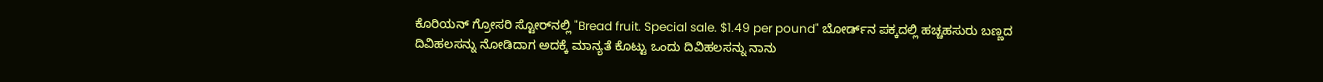ಕೊರಿಯನ್ ಗ್ರೋಸರಿ ಸ್ಟೋರ್‌ನಲ್ಲಿ "Bread fruit. Special sale. $1.49 per pound" ಬೋರ್ಡ್‌ನ ಪಕ್ಕದಲ್ಲಿ ಹಚ್ಚಹಸುರು ಬಣ್ಣದ ದಿವಿಹಲಸನ್ನು ನೋಡಿದಾಗ ಅದಕ್ಕೆ ಮಾನ್ಯತೆ ಕೊಟ್ಟು ಒಂದು ದಿವಿಹಲಸನ್ನು ನಾನು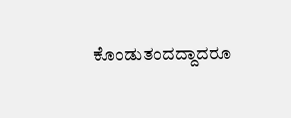ಕೊಂಡುತಂದದ್ದಾದರೂ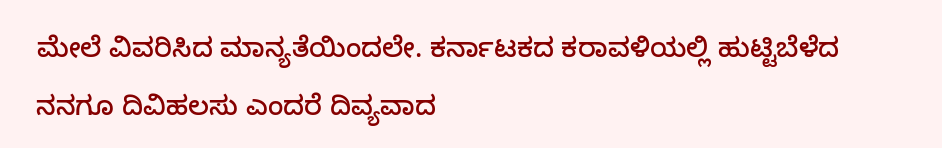ಮೇಲೆ ವಿವರಿಸಿದ ಮಾನ್ಯತೆಯಿಂದಲೇ. ಕರ್ನಾಟಕದ ಕರಾವಳಿಯಲ್ಲಿ ಹುಟ್ಟಿಬೆಳೆದ ನನಗೂ ದಿವಿಹಲಸು ಎಂದರೆ ದಿವ್ಯವಾದ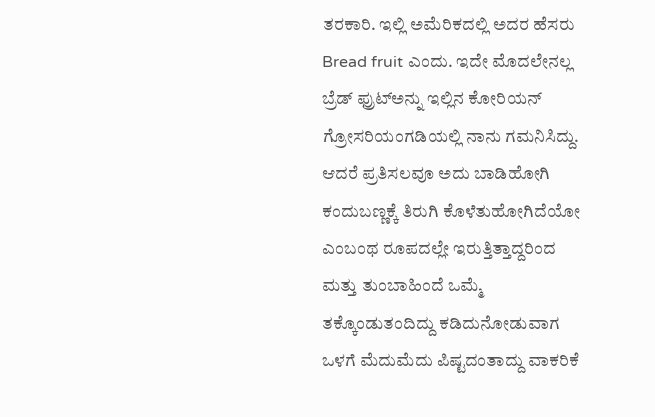ತರಕಾರಿ. ಇಲ್ಲಿ ಅಮೆರಿಕದಲ್ಲಿ ಅದರ ಹೆಸರು Bread fruit ಎಂದು. ಇದೇ ಮೊದಲೇನಲ್ಲ ಬ್ರೆಡ್ ಫ್ರುಟ್‌ಅನ್ನು ಇಲ್ಲಿನ ಕೋರಿಯನ್ ಗ್ರೋಸರಿಯಂಗಡಿಯಲ್ಲಿ ನಾನು ಗಮನಿಸಿದ್ದು. ಆದರೆ ಪ್ರತಿಸಲವೂ ಅದು ಬಾಡಿಹೋಗಿ ಕಂದುಬಣ್ಣಕ್ಕೆ ತಿರುಗಿ ಕೊಳೆತುಹೋಗಿದೆಯೋ ಎಂಬಂಥ ರೂಪದಲ್ಲೇ ಇರುತ್ತಿತ್ತಾದ್ದರಿಂದ ಮತ್ತು ತುಂಬಾಹಿಂದೆ ಒಮ್ಮೆ ತಕ್ಕೊಂಡುತಂದಿದ್ದು ಕಡಿದುನೋಡುವಾಗ ಒಳಗೆ ಮೆದುಮೆದು ಪಿಷ್ಟದಂತಾದ್ದು ವಾಕರಿಕೆ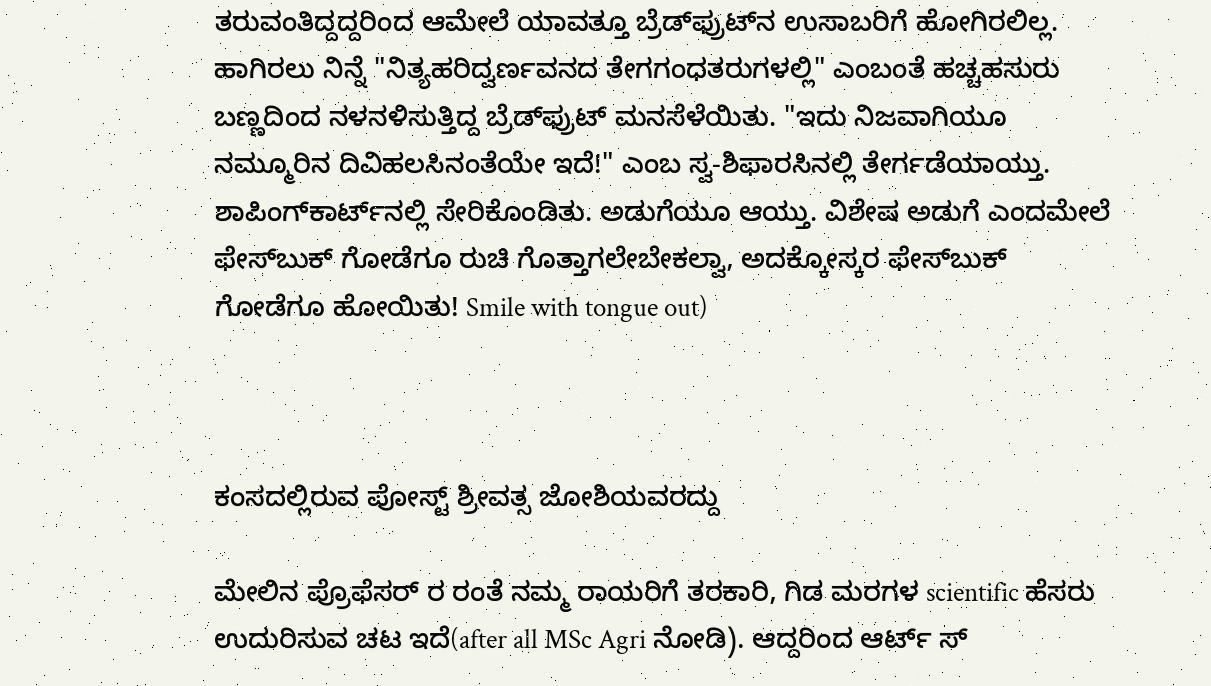ತರುವಂತಿದ್ದದ್ದರಿಂದ ಆಮೇಲೆ ಯಾವತ್ತೂ ಬ್ರೆಡ್‌ಫ್ರುಟ್‌ನ ಉಸಾಬರಿಗೆ ಹೋಗಿರಲಿಲ್ಲ. ಹಾಗಿರಲು ನಿನ್ನೆ "ನಿತ್ಯಹರಿದ್ವರ್ಣವನದ ತೇಗಗಂಧತರುಗಳಲ್ಲಿ" ಎಂಬಂತೆ ಹಚ್ಚಹಸುರು ಬಣ್ಣದಿಂದ ನಳನಳಿಸುತ್ತಿದ್ದ ಬ್ರೆಡ್‌ಫ್ರುಟ್ ಮನಸೆಳೆಯಿತು. "ಇದು ನಿಜವಾಗಿಯೂ ನಮ್ಮೂರಿನ ದಿವಿಹಲಸಿನಂತೆಯೇ ಇದೆ!" ಎಂಬ ಸ್ವ-ಶಿಫಾರಸಿನಲ್ಲಿ ತೇರ್ಗಡೆಯಾಯ್ತು. ಶಾಪಿಂಗ್‌ಕಾರ್ಟ್‌ನಲ್ಲಿ ಸೇರಿಕೊಂಡಿತು. ಅಡುಗೆಯೂ ಆಯ್ತು. ವಿಶೇಷ ಅಡುಗೆ ಎಂದಮೇಲೆ ಫೇಸ್‌ಬುಕ್ ಗೋಡೆಗೂ ರುಚಿ ಗೊತ್ತಾಗಲೇಬೇಕಲ್ವಾ, ಅದಕ್ಕೋಸ್ಕರ ಫೇಸ್‌ಬುಕ್ ಗೋಡೆಗೂ ಹೋಯಿತು! Smile with tongue out)



ಕಂಸದಲ್ಲಿರುವ ಪೋಸ್ಟ್ ಶ್ರೀವತ್ಸ ಜೋಶಿಯವರದ್ದು

ಮೇಲಿನ ಪ್ರೊಫೆಸರ್ ರ ರಂತೆ ನಮ್ಮ ರಾಯರಿಗೆ ತರಕಾರಿ, ಗಿಡ ಮರಗಳ scientific ಹೆಸರು ಉದುರಿಸುವ ಚಟ ಇದೆ(after all MSc Agri ನೋಡಿ). ಆದ್ದರಿಂದ ಆರ್ಟ್ ಸ್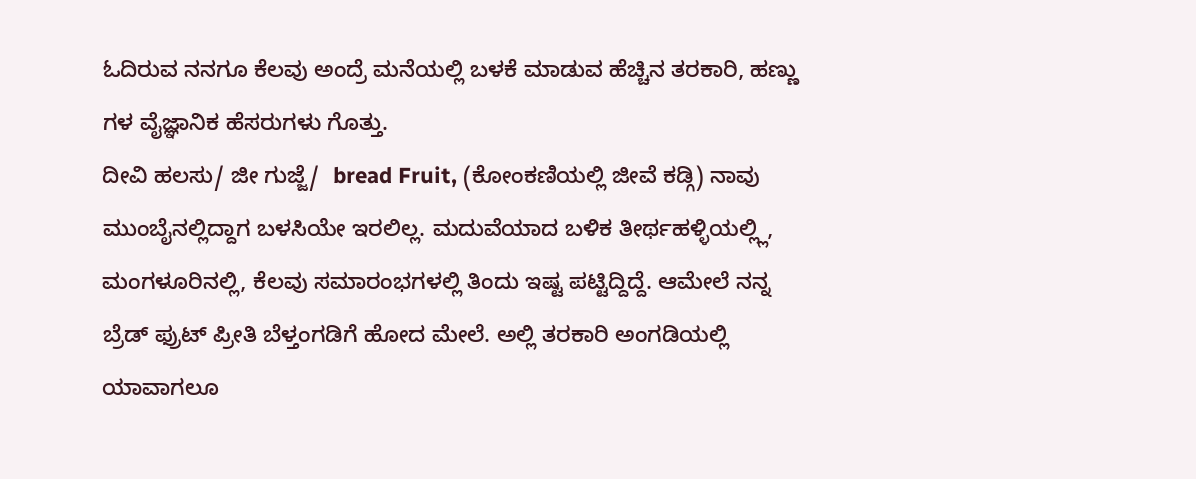ಓದಿರುವ ನನಗೂ ಕೆಲವು ಅಂದ್ರೆ ಮನೆಯಲ್ಲಿ ಬಳಕೆ ಮಾಡುವ ಹೆಚ್ಚಿನ ತರಕಾರಿ, ಹಣ್ಣು ಗಳ ವೈಜ್ಞಾನಿಕ ಹೆಸರುಗಳು ಗೊತ್ತು.
ದೀವಿ ಹಲಸು/ ಜೀ ಗುಜ್ಜೆ/  bread Fruit, (ಕೋಂಕಣಿಯಲ್ಲಿ ಜೀವೆ ಕಡ್ಗಿ) ನಾವು ಮುಂಬೈನಲ್ಲಿದ್ದಾಗ ಬಳಸಿಯೇ ಇರಲಿಲ್ಲ. ಮದುವೆಯಾದ ಬಳಿಕ ತೀರ್ಥಹಳ್ಳಿಯಲ್ಲ್ಲಿ, ಮಂಗಳೂರಿನಲ್ಲಿ, ಕೆಲವು ಸಮಾರಂಭಗಳಲ್ಲಿ ತಿಂದು ಇಷ್ಟ ಪಟ್ಟಿದ್ದಿದ್ದೆ. ಆಮೇಲೆ ನನ್ನ ಬ್ರೆಡ್ ಫ್ರುಟ್ ಪ್ರೀತಿ ಬೆಳ್ತಂಗಡಿಗೆ ಹೋದ ಮೇಲೆ. ಅಲ್ಲಿ ತರಕಾರಿ ಅಂಗಡಿಯಲ್ಲಿ ಯಾವಾಗಲೂ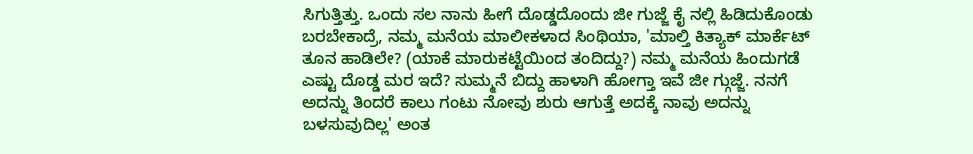ಸಿಗುತ್ತಿತ್ತು. ಒಂದು ಸಲ ನಾನು ಹೀಗೆ ದೊಡ್ಡದೊಂದು ಜೀ ಗುಜ್ಜೆ ಕೈ ನಲ್ಲಿ ಹಿಡಿದುಕೊಂಡು ಬರಬೇಕಾದ್ರೆ, ನಮ್ಮ ಮನೆಯ ಮಾಲೀಕಳಾದ ಸಿಂಥಿಯಾ, 'ಮಾಲ್ತಿ ಕಿತ್ಯಾಕ್ ಮಾರ್ಕೆಟ್ ತೂನ ಹಾಡಿಲೇ? (ಯಾಕೆ ಮಾರುಕಟ್ಟೆಯಿಂದ ತಂದಿದ್ದು?) ನಮ್ಮ ಮನೆಯ ಹಿಂದುಗಡೆ ಎಷ್ಟು ದೊಡ್ಡ ಮರ ಇದೆ? ಸುಮ್ಮನೆ ಬಿದ್ದು ಹಾಳಾಗಿ ಹೋಗ್ತಾ ಇವೆ ಜೀ ಗ್ಗುಜ್ಜೆ. ನನಗೆ ಅದನ್ನು ತಿಂದರೆ ಕಾಲು ಗಂಟು ನೋವು ಶುರು ಆಗುತ್ತೆ ಅದಕ್ಕೆ ನಾವು ಅದನ್ನು ಬಳಸುವುದಿಲ್ಲ' ಅಂತ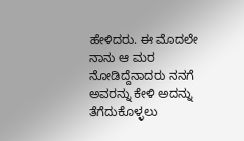ಹೇಳಿದರು. ಈ ಮೊದಲೇ ನಾನು ಆ ಮರ ನೋಡಿದ್ದೆನಾದರು ನನಗೆ ಅವರನ್ನು ಕೇಳಿ ಅದನ್ನು ತೆಗೆದುಕೊಳ್ಳಲು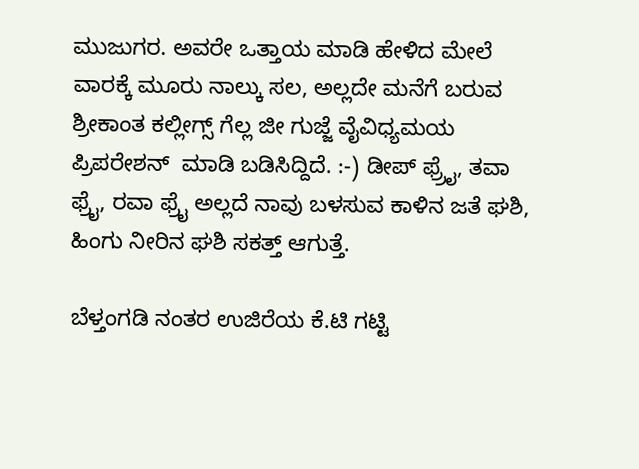ಮುಜುಗರ. ಅವರೇ ಒತ್ತಾಯ ಮಾಡಿ ಹೇಳಿದ ಮೇಲೆ ವಾರಕ್ಕೆ ಮೂರು ನಾಲ್ಕು ಸಲ, ಅಲ್ಲದೇ ಮನೆಗೆ ಬರುವ ಶ್ರೀಕಾಂತ ಕಲ್ಲೀಗ್ಸ್ ಗೆಲ್ಲ ಜೀ ಗುಜ್ಜೆ ವೈವಿಧ್ಯಮಯ ಪ್ರಿಪರೇಶನ್  ಮಾಡಿ ಬಡಿಸಿದ್ದಿದೆ. :-) ಡೀಪ್ ಫ್ರ್ರೈ, ತವಾ ಫ್ರೈ, ರವಾ ಫ್ರೈ ಅಲ್ಲದೆ ನಾವು ಬಳಸುವ ಕಾಳಿನ ಜತೆ ಘಶಿ, ಹಿಂಗು ನೀರಿನ ಘಶಿ ಸಕತ್ತ್ ಆಗುತ್ತೆ.

ಬೆಳ್ತಂಗಡಿ ನಂತರ ಉಜಿರೆಯ ಕೆ.ಟಿ ಗಟ್ಟಿ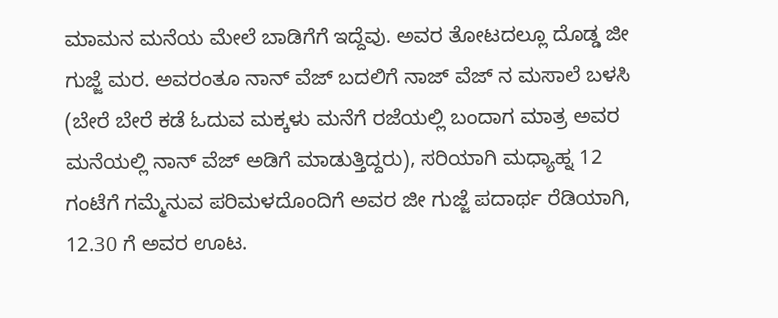ಮಾಮನ ಮನೆಯ ಮೇಲೆ ಬಾಡಿಗೆಗೆ ಇದ್ದೆವು. ಅವರ ತೋಟದಲ್ಲೂ ದೊಡ್ಡ ಜೀ ಗುಜ್ಜೆ ಮರ. ಅವರಂತೂ ನಾನ್ ವೆಜ್ ಬದಲಿಗೆ ನಾಜ್ ವೆಜ್ ನ ಮಸಾಲೆ ಬಳಸಿ (ಬೇರೆ ಬೇರೆ ಕಡೆ ಓದುವ ಮಕ್ಕಳು ಮನೆಗೆ ರಜೆಯಲ್ಲಿ ಬಂದಾಗ ಮಾತ್ರ ಅವರ ಮನೆಯಲ್ಲಿ ನಾನ್ ವೆಜ್ ಅಡಿಗೆ ಮಾಡುತ್ತಿದ್ದರು), ಸರಿಯಾಗಿ ಮಧ್ಯಾಹ್ನ 12 ಗಂಟೆಗೆ ಗಮ್ಮೆನುವ ಪರಿಮಳದೊಂದಿಗೆ ಅವರ ಜೀ ಗುಜ್ಜೆ ಪದಾರ್ಥ ರೆಡಿಯಾಗಿ, 12.30 ಗೆ ಅವರ ಊಟ.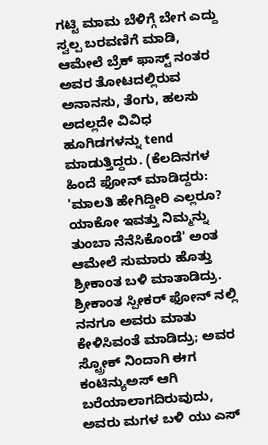ಗಟ್ಟಿ ಮಾಮ ಬೆಳಿಗ್ಗೆ ಬೇಗ ಎದ್ದು ಸ್ವಲ್ಪ ಬರವಣಿಗೆ ಮಾಡಿ, ಆಮೇಲೆ ಬ್ರೆಕ್ ಫಾಸ್ಟ್ ನಂತರ ಅವರ ತೋಟದಲ್ಲಿರುವ ಅನಾನಸು, ತೆಂಗು, ಹಲಸು ಅದಲ್ಲದೇ ವಿವಿಧ ಹೂಗಿಡಗಳನ್ನು tend ಮಾಡುತ್ತಿದ್ದರು. (ಕೆಲದಿನಗಳ ಹಿಂದೆ ಫೋನ್ ಮಾಡಿದ್ದರು: 'ಮಾಲತಿ ಹೇಗಿದ್ದೀರಿ ಎಲ್ಲರೂ? ಯಾಕೋ ಇವತ್ತು ನಿಮ್ಮನ್ನು ತುಂಬಾ ನೆನೆಸಿಕೊಂಡೆ' ಅಂತ ಆಮೇಲೆ ಸುಮಾರು ಹೊತ್ತು ಶ್ರೀಕಾಂತ ಬಳಿ ಮಾತಾಡಿದ್ರು. ಶ್ರೀಕಾಂತ ಸ್ಪೀಕರ್ ಫೋನ್ ನಲ್ಲಿ ನನಗೂ ಅವರು ಮಾತು ಕೇಳಿಸಿವಂತೆ ಮಾಡಿದ್ರು; ಅವರ ಸ್ಟ್ರೋಕ್ ನಿಂದಾಗಿ ಈಗ ಕಂಟಿನ್ಯುಅಸ್ ಆಗಿ ಬರೆಯಾಲಾಗದಿರುವುದು, ಅವರು ಮಗಳ ಬಳಿ ಯು ಎಸ್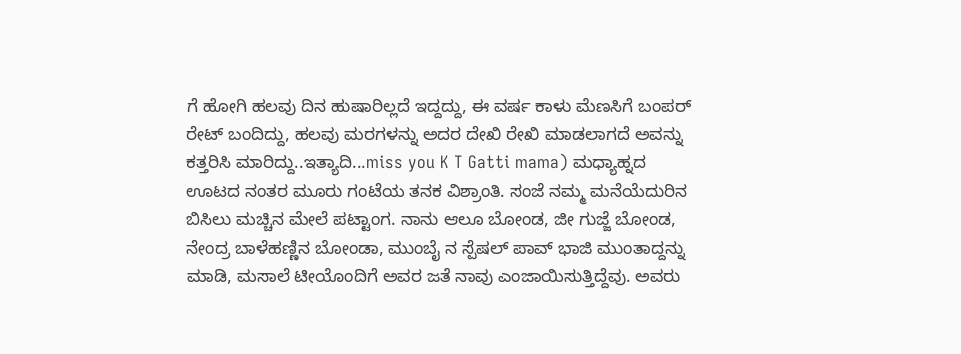ಗೆ ಹೋಗಿ ಹಲವು ದಿನ ಹುಷಾರಿಲ್ಲದೆ ಇದ್ದದ್ದು, ಈ ವರ್ಷ ಕಾಳು ಮೆಣಸಿಗೆ ಬಂಪರ್ ರೇಟ್ ಬಂದಿದ್ದು, ಹಲವು ಮರಗಳನ್ನು ಅದರ ದೇಖಿ ರೇಖಿ ಮಾಡಲಾಗದೆ ಅವನ್ನು ಕತ್ತರಿಸಿ ಮಾರಿದ್ದು..ಇತ್ಯಾದಿ...miss you K T Gatti mama) ಮಧ್ಯಾಹ್ನದ ಊಟದ ನಂತರ ಮೂರು ಗಂಟೆಯ ತನಕ ವಿಶ್ರಾಂತಿ. ಸಂಜೆ ನಮ್ಮ ಮನೆಯೆದುರಿನ ಬಿಸಿಲು ಮಚ್ಚಿನ ಮೇಲೆ ಪಟ್ಟಾಂಗ. ನಾನು ಆಲೂ ಬೋಂಡ, ಜೀ ಗುಜ್ಜೆ ಬೋಂಡ, ನೇಂದ್ರ ಬಾಳೆಹಣ್ಣಿನ ಬೋಂಡಾ, ಮುಂಬೈ ನ ಸ್ಪೆಷಲ್ ಪಾವ್ ಭಾಜಿ ಮುಂತಾದ್ದನ್ನು ಮಾಡಿ, ಮಸಾಲೆ ಟೀಯೊಂದಿಗೆ ಅವರ ಜತೆ ನಾವು ಎಂಜಾಯಿಸುತ್ತಿದ್ದೆವು. ಅವರು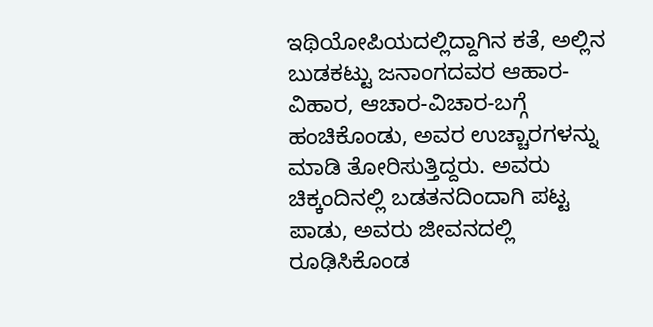ಇಥಿಯೋಪಿಯದಲ್ಲಿದ್ದಾಗಿನ ಕತೆ, ಅಲ್ಲಿನ ಬುಡಕಟ್ಟು ಜನಾಂಗದವರ ಆಹಾರ-ವಿಹಾರ, ಆಚಾರ-ವಿಚಾರ-ಬಗ್ಗೆ ಹಂಚಿಕೊಂಡು, ಅವರ ಉಚ್ಚಾರಗಳನ್ನು ಮಾಡಿ ತೋರಿಸುತ್ತಿದ್ದರು. ಅವರು ಚಿಕ್ಕಂದಿನಲ್ಲಿ ಬಡತನದಿಂದಾಗಿ ಪಟ್ಟ ಪಾಡು, ಅವರು ಜೀವನದಲ್ಲಿ ರೂಢಿಸಿಕೊಂಡ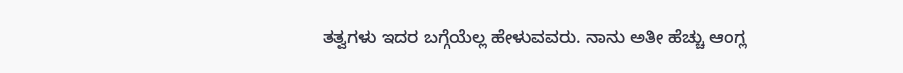ತತ್ವಗಳು ಇದರ ಬಗ್ಗೆಯೆಲ್ಲ ಹೇಳುವವರು. ನಾನು ಅತೀ ಹೆಚ್ಚು ಆಂಗ್ಲ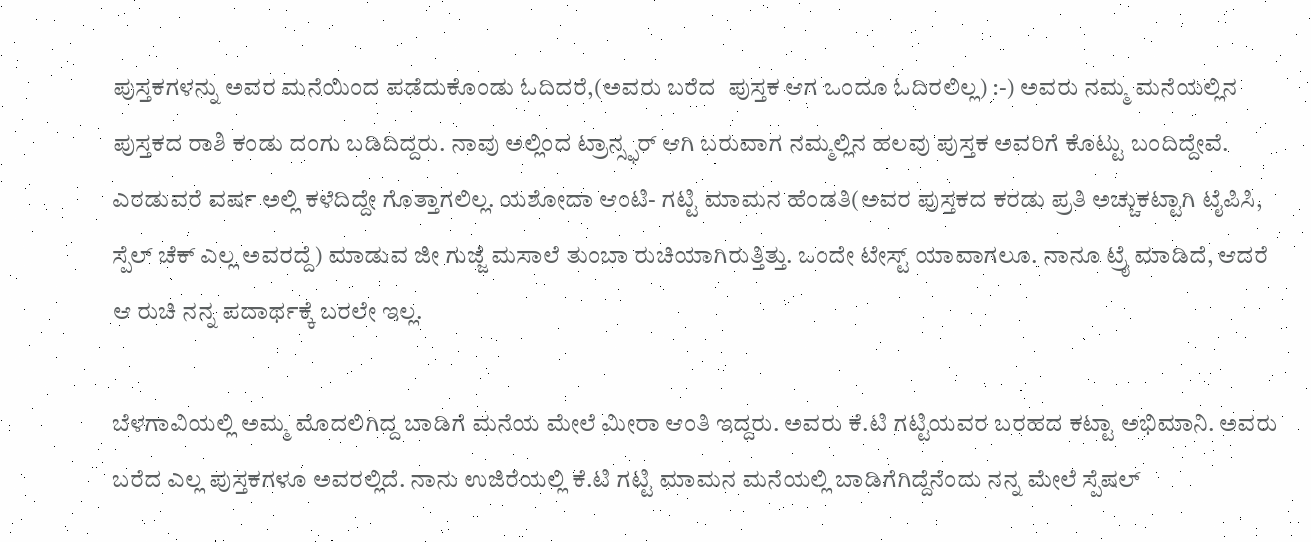ಪುಸ್ತಕಗಳನ್ನು ಅವರ ಮನೆಯಿಂದ ಪಡೆದುಕೊಂಡು ಓದಿದರೆ,(ಅವರು ಬರೆದ  ಪುಸ್ತಕ ಆಗ ಒಂದೂ ಓದಿರಲಿಲ್ಲ) :-) ಅವರು ನಮ್ಮ ಮನೆಯಲ್ಲಿನ ಪುಸ್ತಕದ ರಾಶಿ ಕಂಡು ದಂಗು ಬಡಿದಿದ್ದರು. ನಾವು ಅಲ್ಲಿಂದ ಟ್ರಾನ್ಸ್ಫರ್ ಆಗಿ ಬರುವಾಗ ನಮ್ಮಲ್ಲಿನ ಹಲವು ಪುಸ್ತಕ ಅವರಿಗೆ ಕೊಟ್ಟು ಬಂದಿದ್ದೇವೆ. ಎರಡುವರೆ ವರ್ಷ ಅಲ್ಲಿ ಕಳೆದಿದ್ದೇ ಗೊತ್ತಾಗಲಿಲ್ಲ. ಯಶೋದಾ ಆಂಟಿ- ಗಟ್ಟಿ ಮಾಮನ ಹೆಂಡತಿ(ಅವರ ಪುಸ್ತಕದ ಕರಡು ಪ್ರತಿ ಅಚ್ಚುಕಟ್ಟಾಗಿ ಟೈಪಿಸಿ, ಸ್ಪೆಲ್ ಚೆಕ್ ಎಲ್ಲ ಅವರದ್ದೆ) ಮಾಡುವ ಜೀ ಗುಜ್ಜೆ ಮಸಾಲೆ ತುಂಬಾ ರುಚಿಯಾಗಿರುತ್ತಿತ್ತು. ಒಂದೇ ಟೇಸ್ಟ್ ಯಾವಾಗಲೂ. ನಾನೂ ಟ್ರೈ ಮಾಡಿದೆ, ಆದರೆ ಆ ರುಚಿ ನನ್ನ ಪದಾರ್ಥಕ್ಕೆ ಬರಲೇ ಇಲ್ಲ.

ಬೆಳಗಾವಿಯಲ್ಲಿ ಅಮ್ಮ ಮೊದಲಿಗಿದ್ದ ಬಾಡಿಗೆ ಮನೆಯ ಮೇಲೆ ಮೀರಾ ಆಂತಿ ಇದ್ದರು. ಅವರು ಕೆ.ಟಿ ಗಟ್ಟಿಯವರ ಬರಹದ ಕಟ್ಟಾ ಅಭಿಮಾನಿ. ಅವರು ಬರೆದ ಎಲ್ಲ ಪುಸ್ತಕಗಳೂ ಅವರಲ್ಲಿದೆ. ನಾನು ಉಜಿರೆಯಲ್ಲಿ ಕೆ.ಟಿ ಗಟ್ಟಿ ಮಾಮನ ಮನೆಯಲ್ಲಿ ಬಾಡಿಗೆಗಿದ್ದೆನೆಂದು ನನ್ನ ಮೇಲೆ ಸ್ಪೆಷಲ್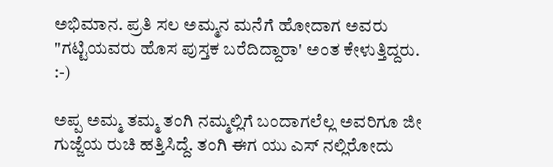ಅಭಿಮಾನ. ಪ್ರತಿ ಸಲ ಅಮ್ಮನ ಮನೆಗೆ ಹೋದಾಗ ಅವರು "ಗಟ್ಟಿಯವರು ಹೊಸ ಪುಸ್ತಕ ಬರೆದಿದ್ದಾರಾ' ಅಂತ ಕೇಳುತ್ತಿದ್ದರು. :-)

ಅಪ್ಪ ಅಮ್ಮ ತಮ್ಮ ತಂಗಿ ನಮ್ಮಲ್ಲಿಗೆ ಬಂದಾಗಲೆಲ್ಲ ಅವರಿಗೂ ಜೀ ಗುಜ್ಜೆಯ ರುಚಿ ಹತ್ತಿಸಿದ್ದೆ. ತಂಗಿ ಈಗ ಯು ಎಸ್ ನಲ್ಲಿರೋದು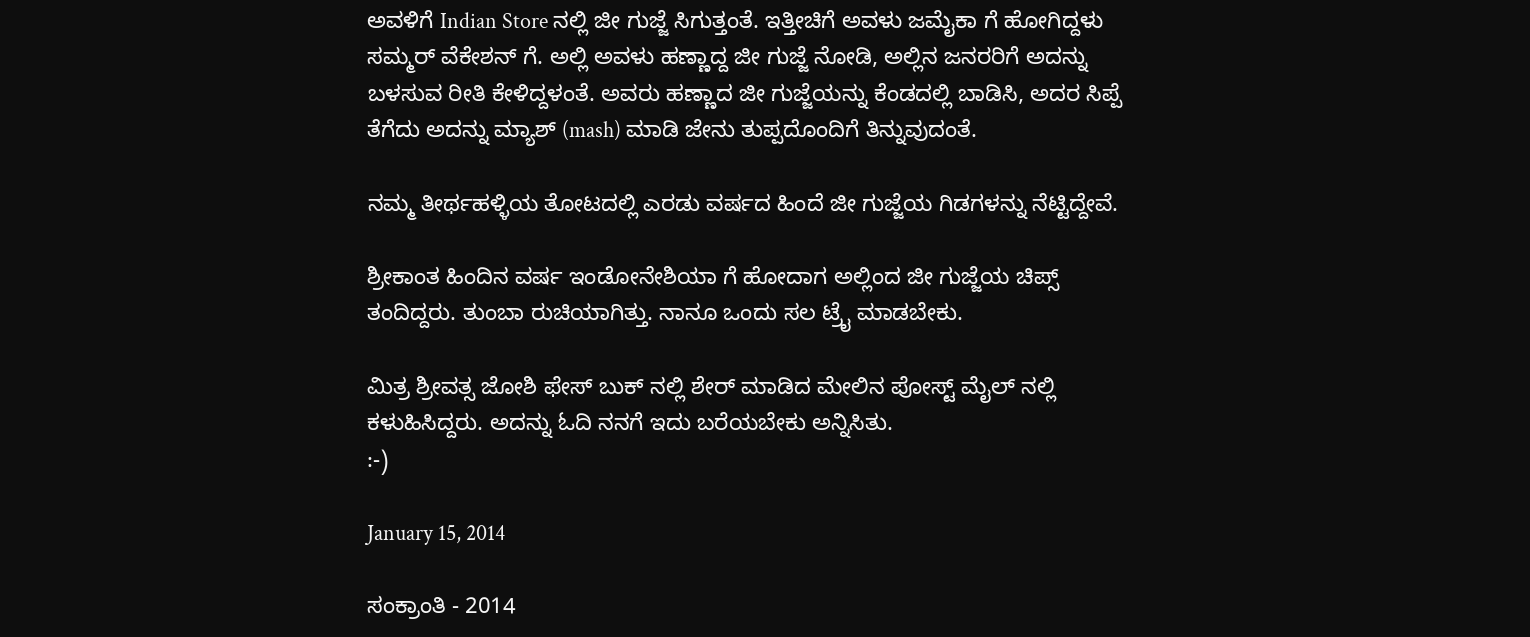ಅವಳಿಗೆ Indian Store ನಲ್ಲಿ ಜೀ ಗುಜ್ಜೆ ಸಿಗುತ್ತಂತೆ. ಇತ್ತೀಚಿಗೆ ಅವಳು ಜಮೈಕಾ ಗೆ ಹೋಗಿದ್ದಳು ಸಮ್ಮರ್ ವೆಕೇಶನ್ ಗೆ. ಅಲ್ಲಿ ಅವಳು ಹಣ್ಣಾದ್ದ ಜೀ ಗುಜ್ಜೆ ನೋಡಿ, ಅಲ್ಲಿನ ಜನರರಿಗೆ ಅದನ್ನು ಬಳಸುವ ರೀತಿ ಕೇಳಿದ್ದಳಂತೆ. ಅವರು ಹಣ್ಣಾದ ಜೀ ಗುಜ್ಜೆಯನ್ನು ಕೆಂಡದಲ್ಲಿ ಬಾಡಿಸಿ, ಅದರ ಸಿಪ್ಪೆ ತೆಗೆದು ಅದನ್ನು ಮ್ಯಾಶ್ (mash) ಮಾಡಿ ಜೇನು ತುಪ್ಪದೊಂದಿಗೆ ತಿನ್ನುವುದಂತೆ.

ನಮ್ಮ ತೀರ್ಥಹಳ್ಳಿಯ ತೋಟದಲ್ಲಿ ಎರಡು ವರ್ಷದ ಹಿಂದೆ ಜೀ ಗುಜ್ಜೆಯ ಗಿಡಗಳನ್ನು ನೆಟ್ಟಿದ್ದೇವೆ.

ಶ್ರೀಕಾಂತ ಹಿಂದಿನ ವರ್ಷ ಇಂಡೋನೇಶಿಯಾ ಗೆ ಹೋದಾಗ ಅಲ್ಲಿಂದ ಜೀ ಗುಜ್ಜೆಯ ಚಿಪ್ಸ್ ತಂದಿದ್ದರು. ತುಂಬಾ ರುಚಿಯಾಗಿತ್ತು. ನಾನೂ ಒಂದು ಸಲ ಟ್ರೈ ಮಾಡಬೇಕು.

ಮಿತ್ರ ಶ್ರೀವತ್ಸ ಜೋಶಿ ಫೇಸ್ ಬುಕ್ ನಲ್ಲಿ ಶೇರ್ ಮಾಡಿದ ಮೇಲಿನ ಪೋಸ್ಟ್ ಮೈಲ್ ನಲ್ಲಿ ಕಳುಹಿಸಿದ್ದರು. ಅದನ್ನು ಓದಿ ನನಗೆ ಇದು ಬರೆಯಬೇಕು ಅನ್ನಿಸಿತು.
:-)

January 15, 2014

ಸಂಕ್ರಾಂತಿ - 2014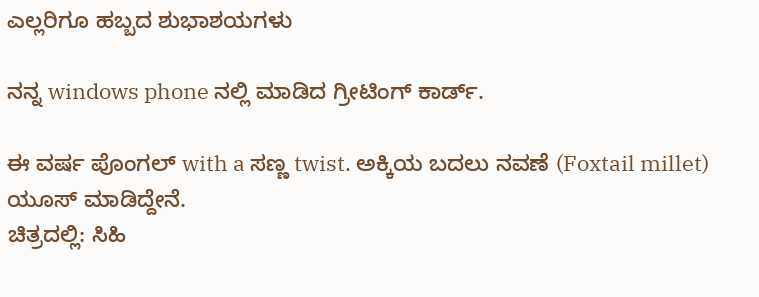ಎಲ್ಲರಿಗೂ ಹಬ್ಬದ ಶುಭಾಶಯಗಳು

ನನ್ನ windows phone ನಲ್ಲಿ ಮಾಡಿದ ಗ್ರೀಟಿಂಗ್ ಕಾರ್ಡ್.

ಈ ವರ್ಷ ಪೊಂಗಲ್ with a ಸಣ್ಣ twist. ಅಕ್ಕಿಯ ಬದಲು ನವಣೆ (Foxtail millet) ಯೂಸ್ ಮಾಡಿದ್ದೇನೆ.
ಚಿತ್ರದಲ್ಲಿ: ಸಿಹಿ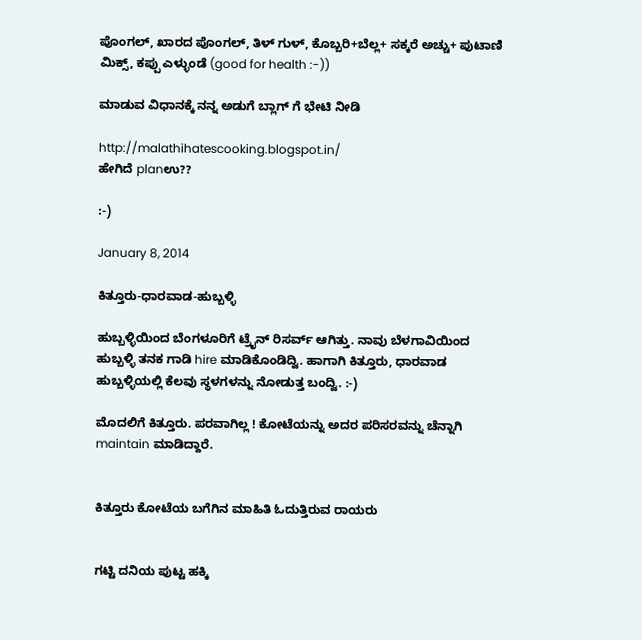ಪೊಂಗಲ್, ಖಾರದ ಪೊಂಗಲ್, ತಿಳ್ ಗುಳ್, ಕೊಬ್ಬರಿ+ಬೆಲ್ಲ+ ಸಕ್ಕರೆ ಅಚ್ಚು+ ಪುಟಾಣಿ ಮಿಕ್ಸ್, ಕಪ್ಪು ಎಳ್ಳುಂಡೆ (good for health :-))

ಮಾಡುವ ವಿಧಾನಕ್ಕೆ ನನ್ನ ಅಡುಗೆ ಬ್ಲಾಗ್ ಗೆ ಭೇಟಿ ನೀಡಿ

http://malathihatescooking.blogspot.in/
ಹೇಗಿದೆ planಉ??

:-)

January 8, 2014

ಕಿತ್ತೂರು-ಧಾರವಾಡ-ಹುಬ್ಬಳ್ಳಿ

ಹುಬ್ಬಳ್ಳಿಯಿಂದ ಬೆಂಗಳೂರಿಗೆ ಟ್ರೈನ್ ರಿಸರ್ವ್ ಆಗಿತ್ತು. ನಾವು ಬೆಳಗಾವಿಯಿಂದ ಹುಬ್ಬಳ್ಳಿ ತನಕ ಗಾಡಿ hire ಮಾಡಿಕೊಂಡಿದ್ವಿ. ಹಾಗಾಗಿ ಕಿತ್ತೂರು, ಧಾರವಾಡ ಹುಬ್ಬಳ್ಳಿಯಲ್ಲಿ ಕೆಲವು ಸ್ಥಳಗಳನ್ನು ನೋಡುತ್ತ ಬಂದ್ವಿ. :-)

ಮೊದಲಿಗೆ ಕಿತ್ತೂರು. ಪರವಾಗಿಲ್ಲ ! ಕೋಟೆಯನ್ನು ಅದರ ಪರಿಸರವನ್ನು ಚೆನ್ನಾಗಿ maintain ಮಾಡಿದ್ದಾರೆ.


ಕಿತ್ತೂರು ಕೋಟೆಯ ಬಗೆಗಿನ ಮಾಹಿತಿ ಓದುತ್ತಿರುವ ರಾಯರು


ಗಟ್ಟಿ ದನಿಯ ಪುಟ್ಟ ಹಕ್ಕಿ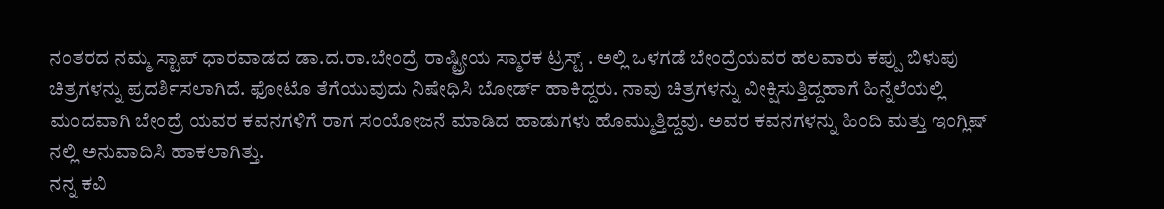ನಂತರದ ನಮ್ಮ ಸ್ಟಾಪ್ ಧಾರವಾಡದ ಡಾ.ದ.ರಾ.ಬೇಂದ್ರೆ ರಾಷ್ಟ್ರೀಯ ಸ್ಮಾರಕ ಟ್ರಸ್ಟ್‌ . ಅಲ್ಲಿ ಒಳಗಡೆ ಬೇಂದ್ರೆಯವರ ಹಲವಾರು ಕಪ್ಪು ಬಿಳುಪು ಚಿತ್ರಗಳನ್ನು ಪ್ರದರ್ಶಿಸಲಾಗಿದೆ. ಫೋಟೊ ತೆಗೆಯುವುದು ನಿಷೇಧಿಸಿ ಬೋರ್ಡ್ ಹಾಕಿದ್ದರು. ನಾವು ಚಿತ್ರಗಳನ್ನು ವೀಕ್ಷಿಸುತ್ತಿದ್ದಹಾಗೆ ಹಿನ್ನೆಲೆಯಲ್ಲಿ ಮಂದವಾಗಿ ಬೇಂದ್ರೆ ಯವರ ಕವನಗಳಿಗೆ ರಾಗ ಸಂಯೋಜನೆ ಮಾಡಿದ ಹಾಡುಗಳು ಹೊಮ್ಮುತ್ತಿದ್ದವು. ಅವರ ಕವನಗಳನ್ನು ಹಿಂದಿ ಮತ್ತು ಇಂಗ್ಲಿಷ್ ನಲ್ಲಿ ಅನುವಾದಿಸಿ ಹಾಕಲಾಗಿತ್ತು.
ನನ್ನ ಕವಿ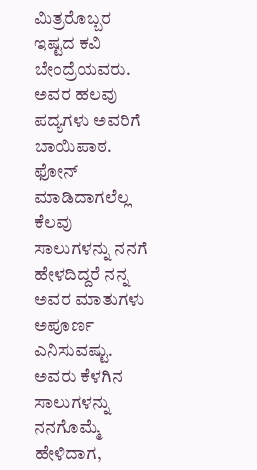ಮಿತ್ರರೊಬ್ಬರ ಇಷ್ಟದ ಕವಿ ಬೇಂದ್ರೆಯವರು. ಅವರ ಹಲವು ಪದ್ಯಗಳು ಅವರಿಗೆ ಬಾಯಿಪಾಠ. ಫೋನ್ ಮಾಡಿದಾಗಲೆಲ್ಲ ಕೆಲವು ಸಾಲುಗಳನ್ನು ನನಗೆ ಹೇಳದಿದ್ದರೆ ನನ್ನ ಅವರ ಮಾತುಗಳು ಅಪೂರ್ಣ ಎನಿಸುವಷ್ಟು. ಅವರು ಕೆಳಗಿನ ಸಾಲುಗಳನ್ನು ನನಗೊಮ್ಮೆ ಹೇಳಿದಾಗ,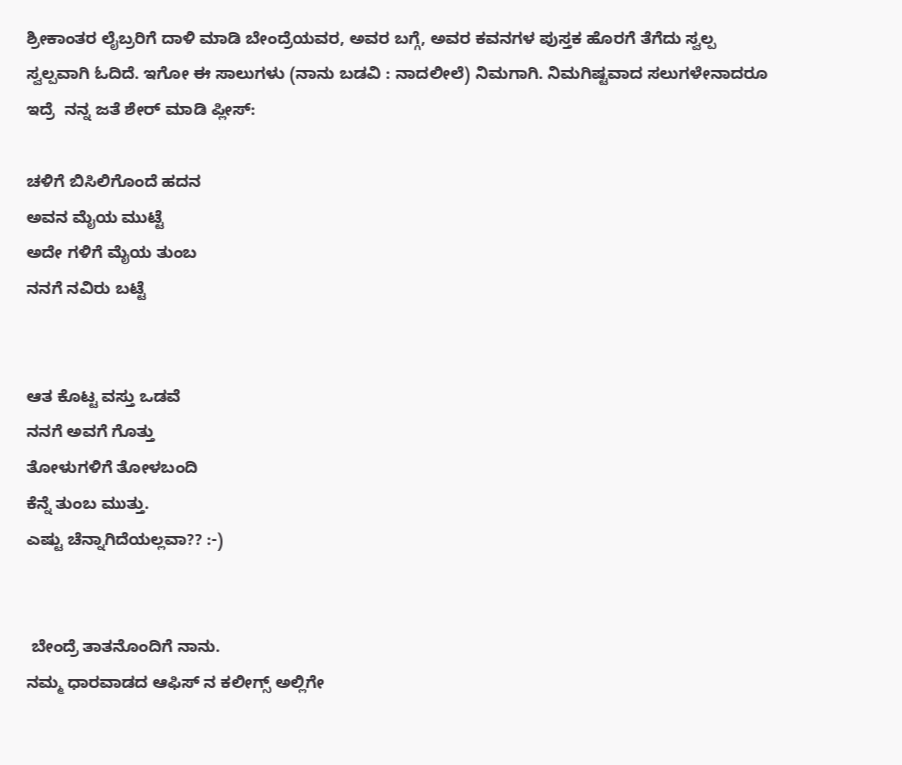ಶ್ರೀಕಾಂತರ ಲೈಬ್ರರಿಗೆ ದಾಳಿ ಮಾಡಿ ಬೇಂದ್ರೆಯವರ, ಅವರ ಬಗ್ಗೆ, ಅವರ ಕವನಗಳ ಪುಸ್ತಕ ಹೊರಗೆ ತೆಗೆದು ಸ್ವಲ್ಪ ಸ್ವಲ್ಪವಾಗಿ ಓದಿದೆ. ಇಗೋ ಈ ಸಾಲುಗಳು (ನಾನು ಬಡವಿ : ನಾದಲೀಲೆ) ನಿಮಗಾಗಿ. ನಿಮಗಿಷ್ಟವಾದ ಸಲುಗಳೇನಾದರೂ ಇದ್ರೆ  ನನ್ನ ಜತೆ ಶೇರ್‍ ಮಾಡಿ ಪ್ಲೀಸ್:

ಚಳಿಗೆ ಬಿಸಿಲಿಗೊಂದೆ ಹದನ
ಅವನ ಮೈಯ ಮುಟ್ಟೆ
ಅದೇ ಗಳಿಗೆ ಮೈಯ ತುಂಬ
ನನಗೆ ನವಿರು ಬಟ್ಟೆ


ಆತ ಕೊಟ್ಟ ವಸ್ತು ಒಡವೆ
ನನಗೆ ಅವಗೆ ಗೊತ್ತು
ತೋಳುಗಳಿಗೆ ತೋಳಬಂದಿ
ಕೆನ್ನೆ ತುಂಬ ಮುತ್ತು.
ಎಷ್ಟು ಚೆನ್ನಾಗಿದೆಯಲ್ಲವಾ?? :-)


 ಬೇಂದ್ರೆ ತಾತನೊಂದಿಗೆ ನಾನು.
ನಮ್ಮ ಧಾರವಾಡದ ಆಫಿಸ್ ನ ಕಲೀಗ್ಸ್ ಅಲ್ಲಿಗೇ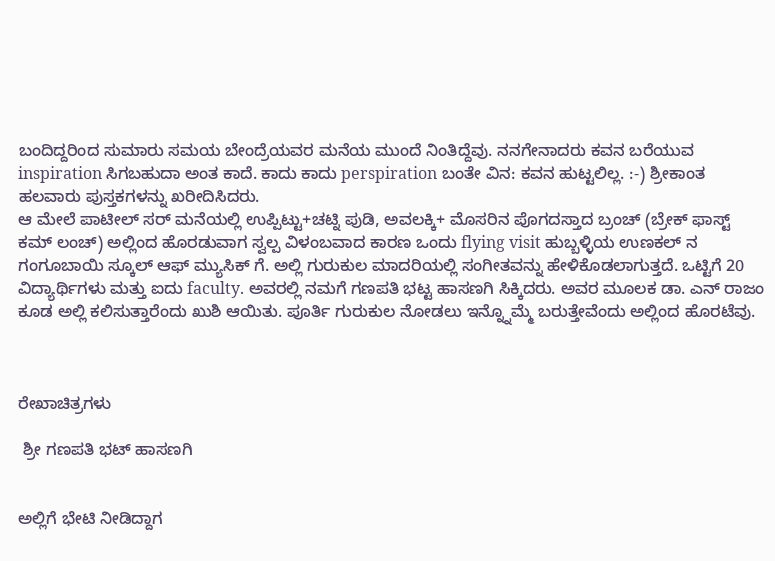ಬಂದಿದ್ದರಿಂದ ಸುಮಾರು ಸಮಯ ಬೇಂದ್ರೆಯವರ ಮನೆಯ ಮುಂದೆ ನಿಂತಿದ್ದೆವು. ನನಗೇನಾದರು ಕವನ ಬರೆಯುವ inspiration ಸಿಗಬಹುದಾ ಅಂತ ಕಾದೆ. ಕಾದು ಕಾದು perspiration ಬಂತೇ ವಿನ: ಕವನ ಹುಟ್ಟಲಿಲ್ಲ. :-) ಶ್ರೀಕಾಂತ ಹಲವಾರು ಪುಸ್ತಕಗಳನ್ನು ಖರೀದಿಸಿದರು.
ಆ ಮೇಲೆ ಪಾಟೀಲ್ ಸರ್ ಮನೆಯಲ್ಲಿ ಉಪ್ಪಿಟ್ಟು+ಚಟ್ನಿ ಪುಡಿ, ಅವಲಕ್ಕಿ+ ಮೊಸರಿನ ಪೊಗದಸ್ತಾದ ಬ್ರಂಚ್ (ಬ್ರೇಕ್ ಫಾಸ್ಟ್ ಕಮ್ ಲಂಚ್) ಅಲ್ಲಿಂದ ಹೊರಡುವಾಗ ಸ್ವಲ್ಪ ವಿಳಂಬವಾದ ಕಾರಣ ಒಂದು flying visit ಹುಬ್ಬಳ್ಳಿಯ ಉಣಕಲ್ ನ ಗಂಗೂಬಾಯಿ ಸ್ಕೂಲ್ ಆಫ್ ಮ್ಯುಸಿಕ್ ಗೆ. ಅಲ್ಲಿ ಗುರುಕುಲ ಮಾದರಿಯಲ್ಲಿ ಸಂಗೀತವನ್ನು ಹೇಳಿಕೊಡಲಾಗುತ್ತದೆ. ಒಟ್ಟಿಗೆ 20 ವಿದ್ಯಾರ್ಥಿಗಳು ಮತ್ತು ಐದು faculty. ಅವರಲ್ಲಿ ನಮಗೆ ಗಣಪತಿ ಭಟ್ಟ ಹಾಸಣಗಿ ಸಿಕ್ಕಿದರು. ಅವರ ಮೂಲಕ ಡಾ. ಎನ್ ರಾಜಂ ಕೂಡ ಅಲ್ಲಿ ಕಲಿಸುತ್ತಾರೆಂದು ಖುಶಿ ಆಯಿತು. ಪೂರ್ತಿ ಗುರುಕುಲ ನೋಡಲು ಇನ್ನ್ನೊಮ್ಮೆ ಬರುತ್ತೇವೆಂದು ಅಲ್ಲಿಂದ ಹೊರಟೆವು.



ರೇಖಾಚಿತ್ರಗಳು

 ಶ್ರೀ ಗಣಪತಿ ಭಟ್ ಹಾಸಣಗಿ


ಅಲ್ಲಿಗೆ ಭೇಟಿ ನೀಡಿದ್ದಾಗ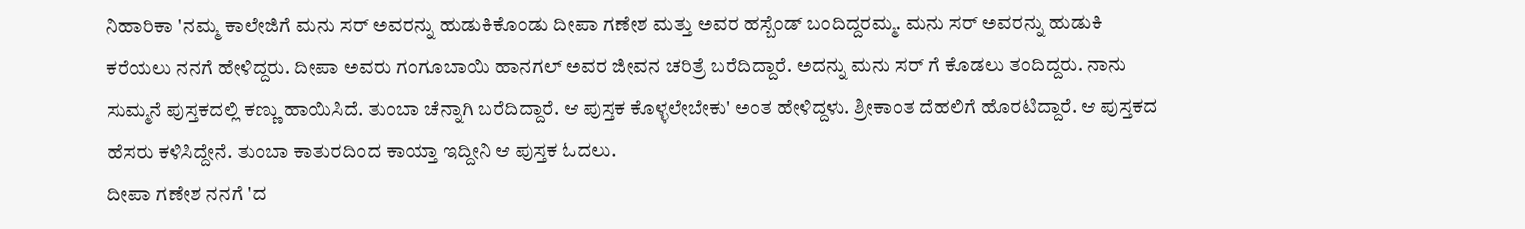ನಿಹಾರಿಕಾ 'ನಮ್ಮ ಕಾಲೇಜಿಗೆ ಮನು ಸರ್ ಅವರನ್ನು ಹುಡುಕಿಕೊಂಡು ದೀಪಾ ಗಣೇಶ ಮತ್ತು ಅವರ ಹಸ್ಬೆಂಡ್ ಬಂದಿದ್ದರಮ್ಮ. ಮನು ಸರ್ ಅವರನ್ನು ಹುಡುಕಿ ಕರೆಯಲು ನನಗೆ ಹೇಳಿದ್ದರು. ದೀಪಾ ಅವರು ಗಂಗೂಬಾಯಿ ಹಾನಗಲ್ ಅವರ ಜೀವನ ಚರಿತ್ರೆ ಬರೆದಿದ್ದಾರೆ. ಅದನ್ನು ಮನು ಸರ್ ಗೆ ಕೊಡಲು ತಂದಿದ್ದರು. ನಾನು ಸುಮ್ಮನೆ ಪುಸ್ತಕದಲ್ಲಿ ಕಣ್ಣು ಹಾಯಿಸಿದೆ. ತುಂಬಾ ಚೆನ್ನಾಗಿ ಬರೆದಿದ್ದಾರೆ. ಆ ಪುಸ್ತಕ ಕೊಳ್ಳಲೇಬೇಕು' ಅಂತ ಹೇಳಿದ್ದಳು. ಶ್ರೀಕಾಂತ ದೆಹಲಿಗೆ ಹೊರಟಿದ್ದಾರೆ. ಆ ಪುಸ್ತಕದ ಹೆಸರು ಕಳಿಸಿದ್ದೇನೆ. ತುಂಬಾ ಕಾತುರದಿಂದ ಕಾಯ್ತಾ ಇದ್ದೀನಿ ಆ ಪುಸ್ತಕ ಓದಲು.
ದೀಪಾ ಗಣೇಶ ನನಗೆ 'ದ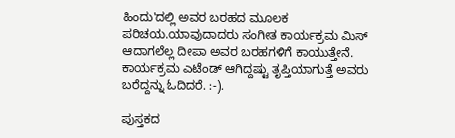ಹಿಂದು'ದಲ್ಲಿ ಅವರ ಬರಹದ ಮೂಲಕ ಪರಿಚಯ.ಯಾವುದಾದರು ಸಂಗೀತ ಕಾರ್ಯಕ್ರಮ ಮಿಸ್ ಆದಾಗಲೆಲ್ಲ ದೀಪಾ ಅವರ ಬರಹಗಳಿಗೆ ಕಾಯುತ್ತೇನೆ. ಕಾರ್ಯಕ್ರಮ ಎಟೆಂಡ್ ಆಗಿದ್ದಷ್ಟು ತೃಪ್ತಿಯಾಗುತ್ತೆ ಅವರು ಬರೆದ್ದನ್ನು ಓದಿದರೆ. :-).

ಪುಸ್ತಕದ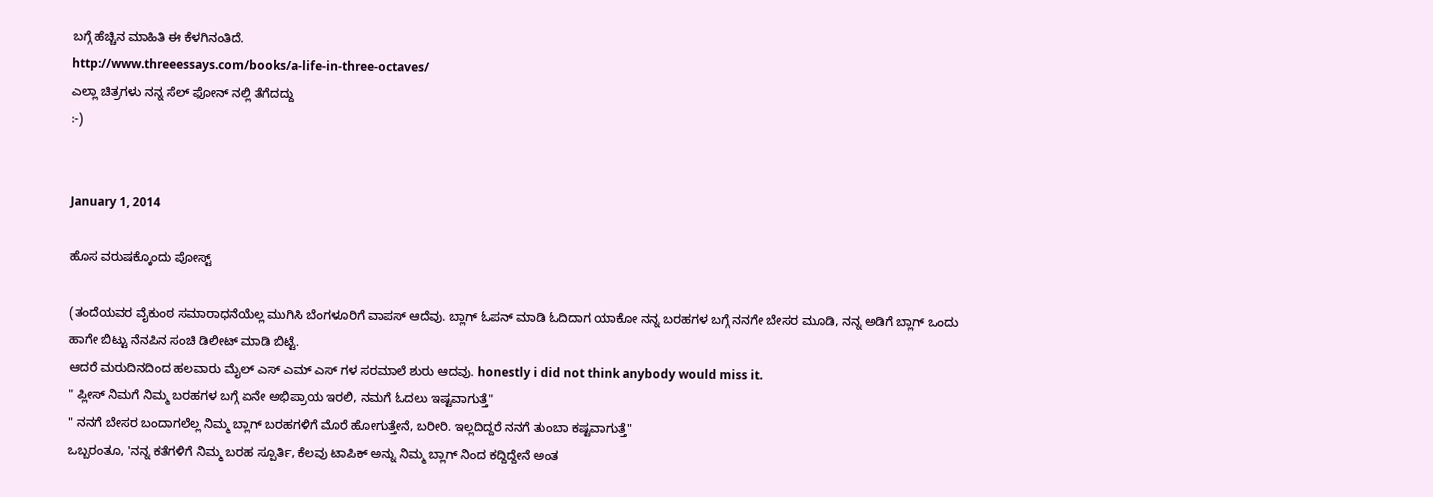ಬಗ್ಗೆ ಹೆಚ್ಚಿನ ಮಾಹಿತಿ ಈ ಕೆಳಗಿನಂತಿದೆ.
http://www.threeessays.com/books/a-life-in-three-octaves/
ಎಲ್ಲಾ ಚಿತ್ರಗಳು ನನ್ನ ಸೆಲ್ ಫೋನ್ ನಲ್ಲಿ ತೆಗೆದದ್ದು
:-)


January 1, 2014

ಹೊಸ ವರುಷಕ್ಕೊಂದು ಪೋಸ್ಟ್

(ತಂದೆಯವರ ವೈಕುಂಠ ಸಮಾರಾಧನೆಯೆಲ್ಲ ಮುಗಿಸಿ ಬೆಂಗಳೂರಿಗೆ ವಾಪಸ್ ಆದೆವು. ಬ್ಲಾಗ್ ಓಪನ್ ಮಾಡಿ ಓದಿದಾಗ ಯಾಕೋ ನನ್ನ ಬರಹಗಳ ಬಗ್ಗೆ ನನಗೇ ಬೇಸರ ಮೂಡಿ, ನನ್ನ ಅಡಿಗೆ ಬ್ಲಾಗ್ ಒಂದು ಹಾಗೇ ಬಿಟ್ಟು ನೆನಪಿನ ಸಂಚಿ ಡಿಲೀಟ್ ಮಾಡಿ ಬಿಟ್ಟೆ.
ಆದರೆ ಮರುದಿನದಿಂದ ಹಲವಾರು ಮೈಲ್ ಎಸ್ ಎಮ್ ಎಸ್ ಗಳ ಸರಮಾಲೆ ಶುರು ಆದವು. honestly i did not think anybody would miss it.
" ಪ್ಲೀಸ್ ನಿಮಗೆ ನಿಮ್ಮ ಬರಹಗಳ ಬಗ್ಗೆ ಏನೇ ಅಭಿಪ್ರಾಯ ಇರಲಿ, ನಮಗೆ ಓದಲು ಇಷ್ಟವಾಗುತ್ತೆ"
" ನನಗೆ ಬೇಸರ ಬಂದಾಗಲೆಲ್ಲ ನಿಮ್ಮ ಬ್ಲಾಗ್ ಬರಹಗಳಿಗೆ ಮೊರೆ ಹೋಗುತ್ತೇನೆ, ಬರೀರಿ. ಇಲ್ಲದಿದ್ದರೆ ನನಗೆ ತುಂಬಾ ಕಷ್ಟವಾಗುತ್ತೆ"
ಒಬ್ಬರಂತೂ, 'ನನ್ನ ಕತೆಗಳಿಗೆ ನಿಮ್ಮ ಬರಹ ಸ್ಪೂರ್ತಿ, ಕೆಲವು ಟಾಪಿಕ್ ಅನ್ನು ನಿಮ್ಮ ಬ್ಲಾಗ್ ನಿಂದ ಕದ್ದಿದ್ದೇನೆ ಅಂತ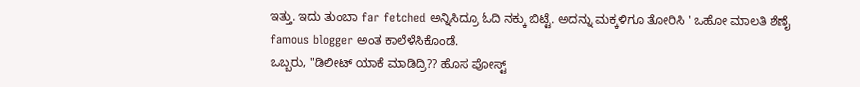ಇತ್ತು. ಇದು ತುಂಬಾ far fetched ಅನ್ನಿಸಿದ್ರೂ ಓದಿ ನಕ್ಕು ಬಿಟ್ಟೆ. ಅದನ್ನು ಮಕ್ಕಳಿಗೂ ತೋರಿಸಿ ' ಒಹೋ ಮಾಲತಿ ಶೆಣೈ famous blogger ಅಂತ ಕಾಲೆಳೆಸಿಕೊಂಡೆ.
ಒಬ್ಬರು, "ಡಿಲೀಟ್ ಯಾಕೆ ಮಾಡಿದ್ರಿ?? ಹೊಸ ಪೋಸ್ಟ್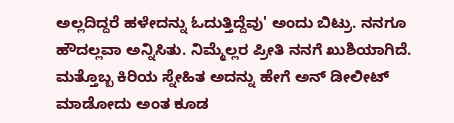ಅಲ್ಲದಿದ್ದರೆ ಹಳೇದನ್ನು ಓದುತ್ತಿದ್ದೆವು' ಅಂದು ಬಿಟ್ರು. ನನಗೂ ಹೌದಲ್ಲವಾ ಅನ್ನಿಸಿತು. ನಿಮ್ಮೆಲ್ಲರ ಪ್ರೀತಿ ನನಗೆ ಖುಶಿಯಾಗಿದೆ.
ಮತ್ತೊಬ್ಬ ಕಿರಿಯ ಸ್ನೇಹಿತ ಅದನ್ನು ಹೇಗೆ ಅನ್ ಡೀಲೀಟ್ ಮಾಡೋದು ಅಂತ ಕೂಡ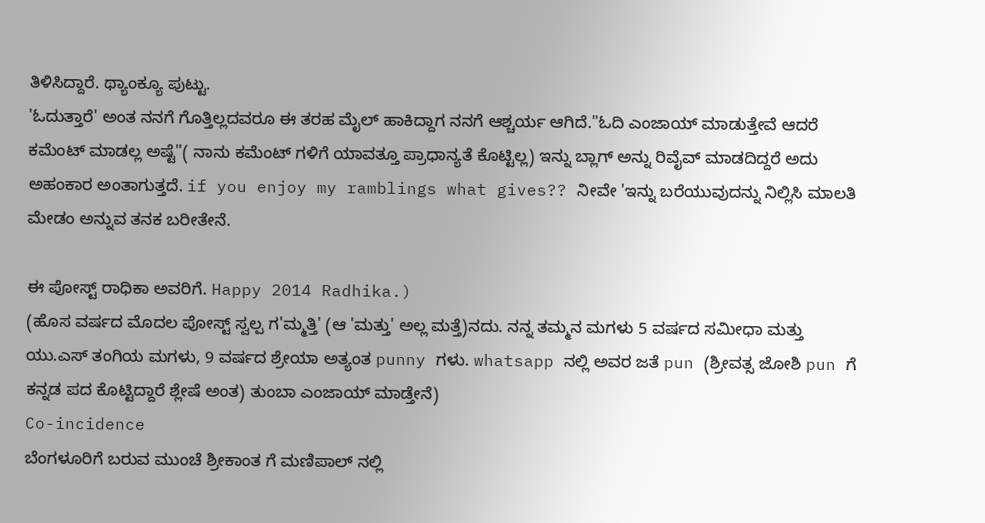ತಿಳಿಸಿದ್ದಾರೆ. ಥ್ಯಾಂಕ್ಯೂ ಪುಟ್ಟು.
'ಓದುತ್ತಾರೆ' ಅಂತ ನನಗೆ ಗೊತ್ತಿಲ್ಲದವರೂ ಈ ತರಹ ಮೈಲ್ ಹಾಕಿದ್ದಾಗ ನನಗೆ ಆಶ್ಚರ್ಯ ಆಗಿದೆ."ಓದಿ ಎಂಜಾಯ್ ಮಾಡುತ್ತೇವೆ ಆದರೆ ಕಮೆಂಟ್ ಮಾಡಲ್ಲ ಅಷ್ಟೆ"( ನಾನು ಕಮೆಂಟ್ ಗಳಿಗೆ ಯಾವತ್ತೂ ಪ್ರಾಧಾನ್ಯತೆ ಕೊಟ್ಟಿಲ್ಲ) ಇನ್ನು ಬ್ಲಾಗ್ ಅನ್ನು ರಿವೈವ್ ಮಾಡದಿದ್ದರೆ ಅದು ಅಹಂಕಾರ ಅಂತಾಗುತ್ತದೆ. if you enjoy my ramblings what gives?? ನೀವೇ 'ಇನ್ನು ಬರೆಯುವುದನ್ನು ನಿಲ್ಲಿಸಿ ಮಾಲತಿ ಮೇಡಂ ಅನ್ನುವ ತನಕ ಬರೀತೇನೆ.

ಈ ಪೋಸ್ಟ್ ರಾಧಿಕಾ ಅವರಿಗೆ. Happy 2014 Radhika.)
(ಹೊಸ ವರ್ಷದ ಮೊದಲ ಪೋಸ್ಟ್ ಸ್ವಲ್ಪ ಗ'ಮ್ಮತ್ತಿ' (ಆ 'ಮತ್ತು' ಅಲ್ಲ ಮತ್ತೆ)ನದು. ನನ್ನ ತಮ್ಮನ ಮಗಳು 5 ವರ್ಷದ ಸಮೀಧಾ ಮತ್ತು ಯು.ಎಸ್ ತಂಗಿಯ ಮಗಳು, 9 ವರ್ಷದ ಶ್ರೇಯಾ ಅತ್ಯಂತ punny ಗಳು. whatsapp ನಲ್ಲಿ ಅವರ ಜತೆ pun (ಶ್ರೀವತ್ಸ ಜೋಶಿ pun ಗೆ ಕನ್ನಡ ಪದ ಕೊಟ್ಟಿದ್ದಾರೆ ಶ್ಲೇಷೆ ಅಂತ) ತುಂಬಾ ಎಂಜಾಯ್ ಮಾಡ್ತೇನೆ)
Co-incidence
ಬೆಂಗಳೂರಿಗೆ ಬರುವ ಮುಂಚೆ ಶ್ರೀಕಾಂತ ಗೆ ಮಣಿಪಾಲ್ ನಲ್ಲಿ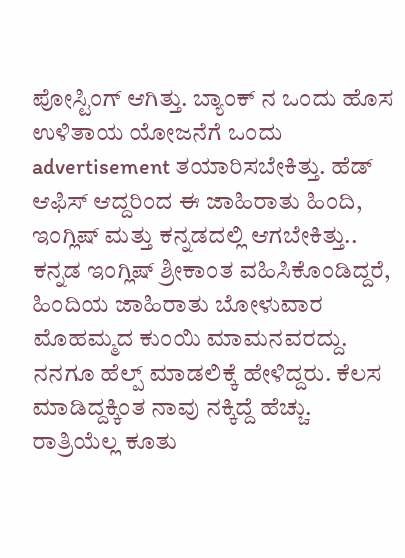ಪೋಸ್ಟಿಂಗ್ ಆಗಿತ್ತು. ಬ್ಯಾಂಕ್ ನ ಒಂದು ಹೊಸ ಉಳಿತಾಯ ಯೋಜನೆಗೆ ಒಂದು advertisement ತಯಾರಿಸಬೇಕಿತ್ತು. ಹೆಡ್ ಆಫಿಸ್ ಆದ್ದರಿಂದ ಈ ಜಾಹಿರಾತು ಹಿಂದಿ, ಇಂಗ್ಲಿಷ್ ಮತ್ತು ಕನ್ನಡದಲ್ಲಿ ಆಗಬೇಕಿತ್ತು.. ಕನ್ನಡ ಇಂಗ್ಲಿಷ್ ಶ್ರೀಕಾಂತ ವಹಿಸಿಕೊಂಡಿದ್ದರೆ, ಹಿಂದಿಯ ಜಾಹಿರಾತು ಬೋಳುವಾರ ಮೊಹಮ್ಮದ ಕುಂಯಿ ಮಾಮನವರದ್ದು. ನನಗೂ ಹೆಲ್ಪ್ ಮಾಡಲಿಕ್ಕೆ ಹೇಳಿದ್ದರು. ಕೆಲಸ ಮಾಡಿದ್ದಕ್ಕಿಂತ ನಾವು ನಕ್ಕಿದ್ದೆ ಹೆಚ್ಚು. ರಾತ್ರಿಯೆಲ್ಲ ಕೂತು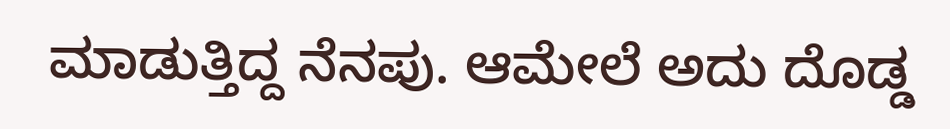ಮಾಡುತ್ತಿದ್ದ ನೆನಪು. ಆಮೇಲೆ ಅದು ದೊಡ್ಡ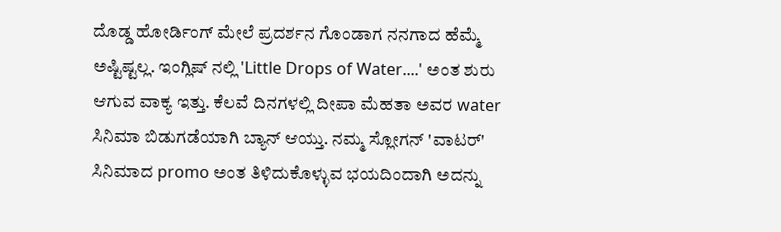ದೊಡ್ಡ ಹೋರ್ಡಿಂಗ್ ಮೇಲೆ ಪ್ರದರ್ಶನ ಗೊಂಡಾಗ ನನಗಾದ ಹೆಮ್ಮೆ ಅಷ್ಟಿಷ್ಟಲ್ಲ. ಇಂಗ್ಲಿಷ್ ನಲ್ಲಿ 'Little Drops of Water....' ಅಂತ ಶುರು ಆಗುವ ವಾಕ್ಯ ಇತ್ತು. ಕೆಲವೆ ದಿನಗಳಲ್ಲಿ ದೀಪಾ ಮೆಹತಾ ಅವರ water ಸಿನಿಮಾ ಬಿಡುಗಡೆಯಾಗಿ ಬ್ಯಾನ್ ಆಯ್ತು. ನಮ್ಮ ಸ್ಲೋಗನ್ 'ವಾಟರ್' ಸಿನಿಮಾದ promo ಅಂತ ತಿಳಿದುಕೊಳ್ಳುವ ಭಯದಿಂದಾಗಿ ಅದನ್ನು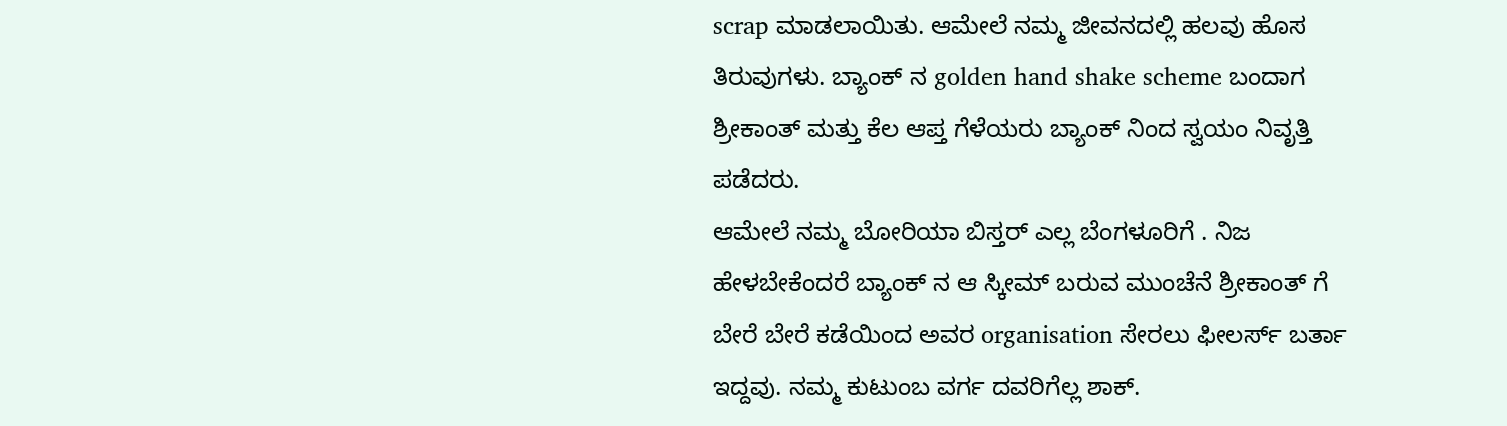scrap ಮಾಡಲಾಯಿತು. ಆಮೇಲೆ ನಮ್ಮ ಜೀವನದಲ್ಲಿ ಹಲವು ಹೊಸ ತಿರುವುಗಳು. ಬ್ಯಾಂಕ್ ನ golden hand shake scheme ಬಂದಾಗ ಶ್ರೀಕಾಂತ್ ಮತ್ತು ಕೆಲ ಆಪ್ತ ಗೆಳೆಯರು ಬ್ಯಾಂಕ್ ನಿಂದ ಸ್ವಯಂ ನಿವೃತ್ತಿ ಪಡೆದರು.
ಆಮೇಲೆ ನಮ್ಮ ಬೋರಿಯಾ ಬಿಸ್ತರ್ ಎಲ್ಲ ಬೆಂಗಳೂರಿಗೆ . ನಿಜ ಹೇಳಬೇಕೆಂದರೆ ಬ್ಯಾಂಕ್ ನ ಆ ಸ್ಕೀಮ್ ಬರುವ ಮುಂಚೆನೆ ಶ್ರೀಕಾಂತ್ ಗೆ ಬೇರೆ ಬೇರೆ ಕಡೆಯಿಂದ ಅವರ organisation ಸೇರಲು ಫೀಲರ್ಸ್ ಬರ್ತಾ ಇದ್ದವು. ನಮ್ಮ ಕುಟುಂಬ ವರ್ಗ ದವರಿಗೆಲ್ಲ ಶಾಕ್.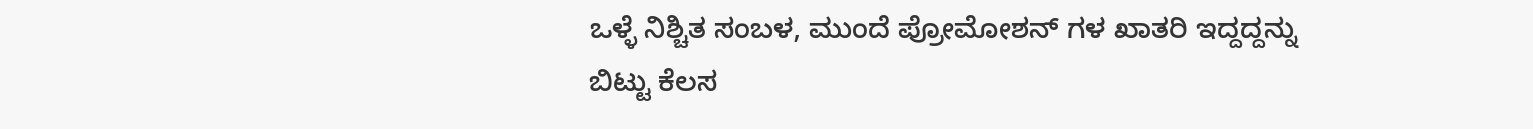ಒಳ್ಳೆ ನಿಶ್ಚಿತ ಸಂಬಳ, ಮುಂದೆ ಪ್ರೋಮೋಶನ್ ಗಳ ಖಾತರಿ ಇದ್ದದ್ದನ್ನು ಬಿಟ್ಟು ಕೆಲಸ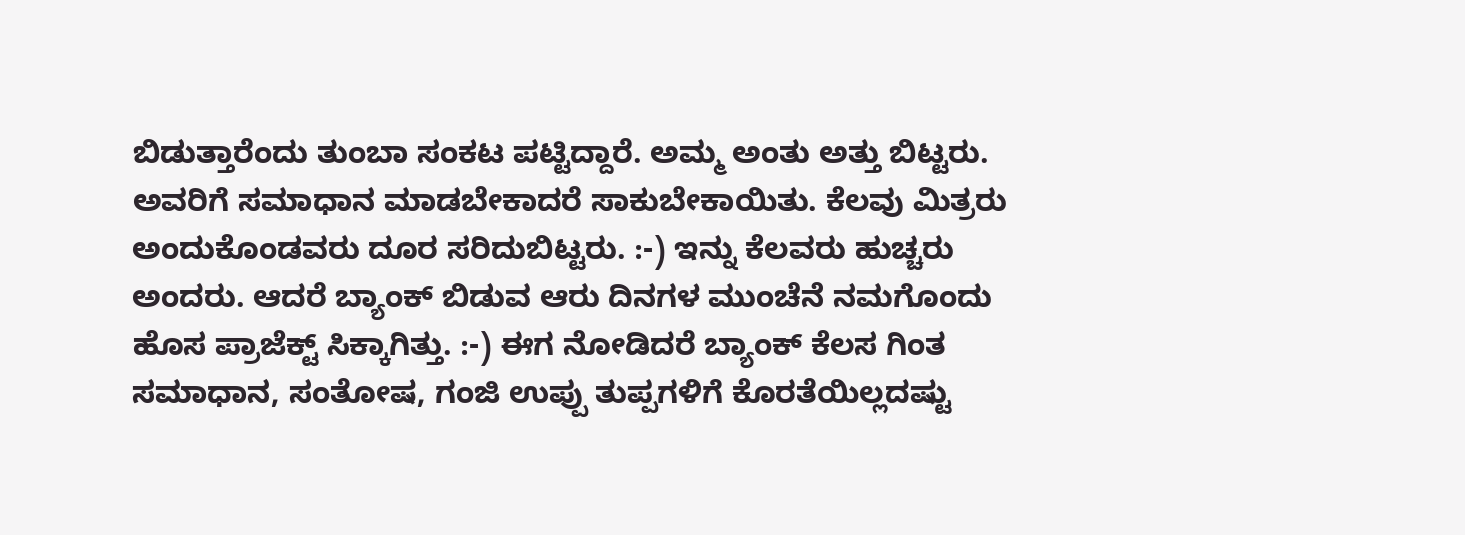ಬಿಡುತ್ತಾರೆಂದು ತುಂಬಾ ಸಂಕಟ ಪಟ್ಟಿದ್ದಾರೆ. ಅಮ್ಮ ಅಂತು ಅತ್ತು ಬಿಟ್ಟರು. ಅವರಿಗೆ ಸಮಾಧಾನ ಮಾಡಬೇಕಾದರೆ ಸಾಕುಬೇಕಾಯಿತು. ಕೆಲವು ಮಿತ್ರರು ಅಂದುಕೊಂಡವರು ದೂರ ಸರಿದುಬಿಟ್ಟರು. :-) ಇನ್ನು ಕೆಲವರು ಹುಚ್ಚರು ಅಂದರು. ಆದರೆ ಬ್ಯಾಂಕ್ ಬಿಡುವ ಆರು ದಿನಗಳ ಮುಂಚೆನೆ ನಮಗೊಂದು ಹೊಸ ಪ್ರಾಜೆಕ್ಟ್ ಸಿಕ್ಕಾಗಿತ್ತು. :-) ಈಗ ನೋಡಿದರೆ ಬ್ಯಾಂಕ್ ಕೆಲಸ ಗಿಂತ ಸಮಾಧಾನ, ಸಂತೋಷ, ಗಂಜಿ ಉಪ್ಪು ತುಪ್ಪಗಳಿಗೆ ಕೊರತೆಯಿಲ್ಲದಷ್ಟು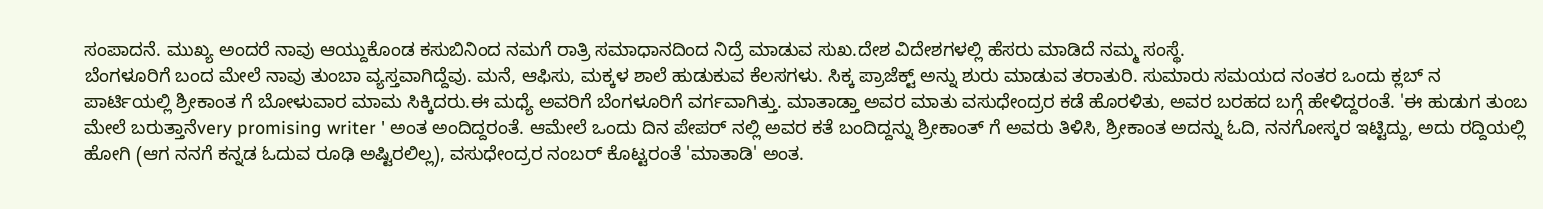ಸಂಪಾದನೆ. ಮುಖ್ಯ ಅಂದರೆ ನಾವು ಆಯ್ದುಕೊಂಡ ಕಸುಬಿನಿಂದ ನಮಗೆ ರಾತ್ರಿ ಸಮಾಧಾನದಿಂದ ನಿದ್ರೆ ಮಾಡುವ ಸುಖ.ದೇಶ ವಿದೇಶಗಳಲ್ಲಿ ಹೆಸರು ಮಾಡಿದೆ ನಮ್ಮ ಸಂಸ್ಥೆ.
ಬೆಂಗಳೂರಿಗೆ ಬಂದ ಮೇಲೆ ನಾವು ತುಂಬಾ ವ್ಯಸ್ತವಾಗಿದ್ದೆವು. ಮನೆ, ಆಫಿಸು, ಮಕ್ಕಳ ಶಾಲೆ ಹುಡುಕುವ ಕೆಲಸಗಳು. ಸಿಕ್ಕ ಪ್ರಾಜೆಕ್ಟ್ ಅನ್ನು ಶುರು ಮಾಡುವ ತರಾತುರಿ. ಸುಮಾರು ಸಮಯದ ನಂತರ ಒಂದು ಕ್ಲಬ್ ನ ಪಾರ್ಟಿಯಲ್ಲಿ ಶ್ರೀಕಾಂತ ಗೆ ಬೋಳುವಾರ ಮಾಮ ಸಿಕ್ಕಿದರು.ಈ ಮಧ್ಯೆ ಅವರಿಗೆ ಬೆಂಗಳೂರಿಗೆ ವರ್ಗವಾಗಿತ್ತು. ಮಾತಾಡ್ತಾ ಅವರ ಮಾತು ವಸುಧೇಂದ್ರರ ಕಡೆ ಹೊರಳಿತು, ಅವರ ಬರಹದ ಬಗ್ಗೆ ಹೇಳಿದ್ದರಂತೆ. 'ಈ ಹುಡುಗ ತುಂಬ ಮೇಲೆ ಬರುತ್ತಾನೆvery promising writer ' ಅಂತ ಅಂದಿದ್ದರಂತೆ. ಆಮೇಲೆ ಒಂದು ದಿನ ಪೇಪರ್ ನಲ್ಲಿ ಅವರ ಕತೆ ಬಂದಿದ್ದನ್ನು ಶ್ರೀಕಾಂತ್ ಗೆ ಅವರು ತಿಳಿಸಿ, ಶ್ರೀಕಾಂತ ಅದನ್ನು ಓದಿ, ನನಗೋಸ್ಕರ ಇಟ್ಟಿದ್ದು, ಅದು ರದ್ದಿಯಲ್ಲಿ ಹೋಗಿ (ಆಗ ನನಗೆ ಕನ್ನಡ ಓದುವ ರೂಢಿ ಅಷ್ಟಿರಲಿಲ್ಲ), ವಸುಧೇಂದ್ರರ ನಂಬರ್ ಕೊಟ್ಟರಂತೆ 'ಮಾತಾಡಿ' ಅಂತ.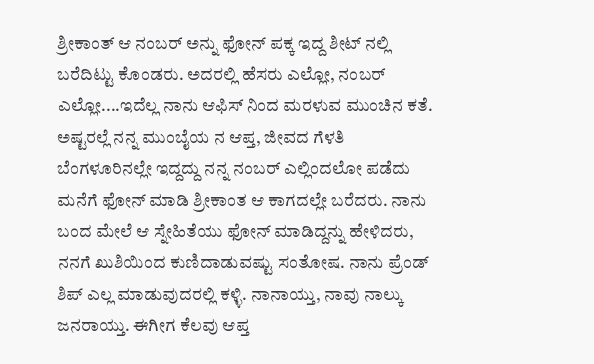ಶ್ರೀಕಾಂತ್ ಆ ನಂಬರ್ ಅನ್ನು ಫೋನ್ ಪಕ್ಕ ಇದ್ದ ಶೀಟ್ ನಲ್ಲಿ ಬರೆದಿಟ್ಟು ಕೊಂಡರು. ಅದರಲ್ಲಿ ಹೆಸರು ಎಲ್ಲೋ, ನಂಬರ್ ಎಲ್ಲೋ....ಇದೆಲ್ಲ ನಾನು ಆಫಿಸ್ ನಿಂದ ಮರಳುವ ಮುಂಚಿನ ಕತೆ. ಅಷ್ಟರಲ್ಲೆ ನನ್ನ ಮುಂಬೈಯ ನ ಆಪ್ತ, ಜೀವದ ಗೆಳತಿ ಬೆಂಗಳೂರಿನಲ್ಲೇ ಇದ್ದದ್ದು ನನ್ನ ನಂಬರ್ ಎಲ್ಲಿಂದಲೋ ಪಡೆದು ಮನೆಗೆ ಫೋನ್ ಮಾಡಿ ಶ್ರೀಕಾಂತ ಆ ಕಾಗದಲ್ಲೇ ಬರೆದರು. ನಾನು ಬಂದ ಮೇಲೆ ಆ ಸ್ನೇಹಿತೆಯು ಫೋನ್ ಮಾಡಿದ್ದನ್ನು ಹೇಳಿದರು, ನನಗೆ ಖುಶಿಯಿಂದ ಕುಣಿದಾಡುವಷ್ಟು ಸಂತೋಷ. ನಾನು ಪ್ರೆಂಡ್ ಶಿಪ್ ಎಲ್ಲ ಮಾಡುವುದರಲ್ಲಿ ಕಳ್ಳಿ. ನಾನಾಯ್ತು, ನಾವು ನಾಲ್ಕು ಜನರಾಯ್ತು. ಈಗೀಗ ಕೆಲವು ಆಪ್ತ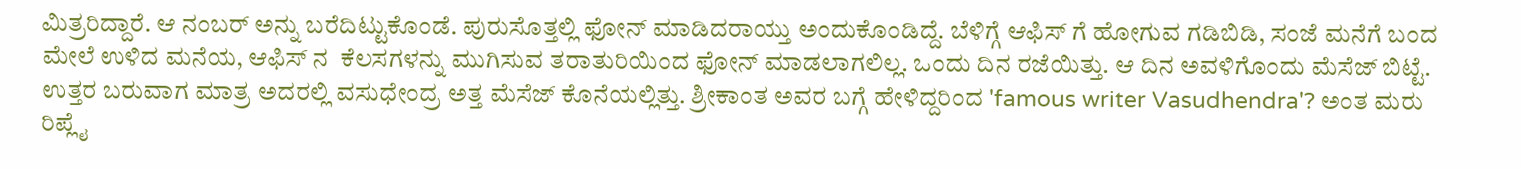ಮಿತ್ರರಿದ್ದಾರೆ. ಆ ನಂಬರ್ ಅನ್ನು ಬರೆದಿಟ್ಟುಕೊಂಡೆ. ಪುರುಸೊತ್ತಲ್ಲಿ ಫೋನ್ ಮಾಡಿದರಾಯ್ತು ಅಂದುಕೊಂಡಿದ್ದೆ. ಬೆಳಿಗ್ಗೆ ಆಫಿಸ್ ಗೆ ಹೋಗುವ ಗಡಿಬಿಡಿ, ಸಂಜೆ ಮನೆಗೆ ಬಂದ ಮೇಲೆ ಉಳಿದ ಮನೆಯ, ಆಫಿಸ್ ನ  ಕೆಲಸಗಳನ್ನು ಮುಗಿಸುವ ತರಾತುರಿಯಿಂದ ಫೋನ್ ಮಾಡಲಾಗಲಿಲ್ಲ. ಒಂದು ದಿನ ರಜೆಯಿತ್ತು. ಆ ದಿನ ಅವಳಿಗೊಂದು ಮೆಸೆಜ್ ಬಿಟ್ಟೆ. ಉತ್ತರ ಬರುವಾಗ ಮಾತ್ರ ಅದರಲ್ಲಿ ವಸುಧೇಂದ್ರ ಅತ್ತ ಮೆಸೆಜ್ ಕೊನೆಯಲ್ಲಿತ್ತು. ಶ್ರೀಕಾಂತ ಅವರ ಬಗ್ಗೆ ಹೇಳಿದ್ದರಿಂದ 'famous writer Vasudhendra'? ಅಂತ ಮರು ರಿಪ್ಲೈ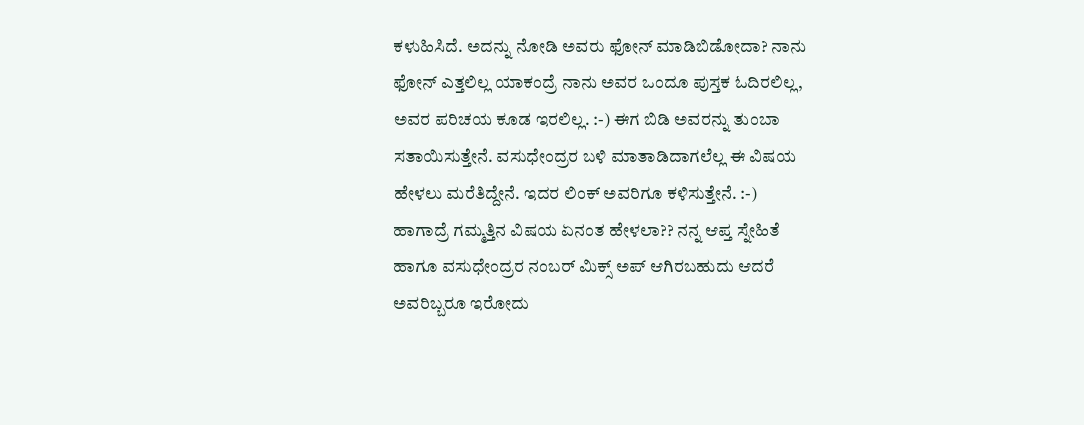ಕಳುಹಿಸಿದೆ. ಅದನ್ನು ನೋಡಿ ಅವರು ಫೋನ್ ಮಾಡಿಬಿಡೋದಾ? ನಾನು ಫೋನ್ ಎತ್ತಲಿಲ್ಲ ಯಾಕಂದ್ರೆ ನಾನು ಅವರ ಒಂದೂ ಪುಸ್ತಕ ಓದಿರಲಿಲ್ಲ, ಅವರ ಪರಿಚಯ ಕೂಡ ಇರಲಿಲ್ಲ. :-) ಈಗ ಬಿಡಿ ಅವರನ್ನು ತುಂಬಾ ಸತಾಯಿಸುತ್ತೇನೆ. ವಸುಧೇಂದ್ರರ ಬಳಿ ಮಾತಾಡಿದಾಗಲೆಲ್ಲ ಈ ವಿಷಯ ಹೇಳಲು ಮರೆತಿದ್ದೇನೆ. ಇದರ ಲಿಂಕ್ ಅವರಿಗೂ ಕಳಿಸುತ್ತೇನೆ. :-)
ಹಾಗಾದ್ರೆ ಗಮ್ಮತ್ತಿನ ವಿಷಯ ಏನಂತ ಹೇಳಲಾ?? ನನ್ನ ಆಪ್ತ ಸ್ನೇಹಿತೆ ಹಾಗೂ ವಸುಧೇಂದ್ರರ ನಂಬರ್ ಮಿಕ್ಸ್ ಅಪ್ ಆಗಿರಬಹುದು ಆದರೆ ಅವರಿಬ್ಬರೂ ಇರೋದು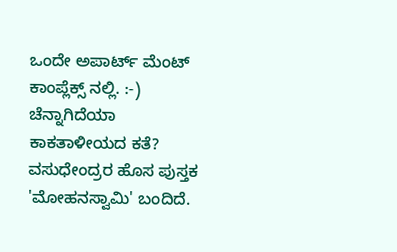ಒಂದೇ ಅಪಾರ್ಟ್ ಮೆಂಟ್ ಕಾಂಪ್ಲೆಕ್ಸ್ ನಲ್ಲಿ. :-) ಚೆನ್ನಾಗಿದೆಯಾ ಕಾಕತಾಳೀಯದ ಕತೆ?
ವಸುಧೇಂದ್ರರ ಹೊಸ ಪುಸ್ತಕ 'ಮೋಹನಸ್ವಾಮಿ' ಬಂದಿದೆ.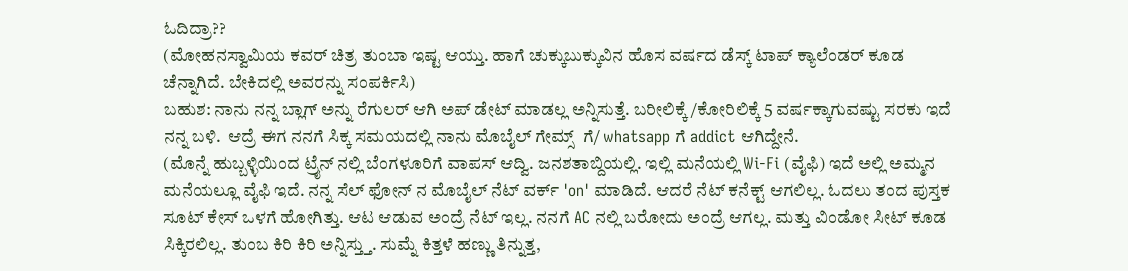ಓದಿದ್ರಾ??
(ಮೋಹನಸ್ವಾಮಿಯ ಕವರ್ ಚಿತ್ರ ತುಂಬಾ ಇಷ್ಟ ಆಯ್ತು. ಹಾಗೆ ಚುಕ್ಕುಬುಕ್ಕುವಿನ ಹೊಸ ವರ್ಷದ ಡೆಸ್ಕ್ ಟಾಪ್ ಕ್ಯಾಲೆಂಡರ್ ಕೂಡ ಚೆನ್ನಾಗಿದೆ. ಬೇಕಿದಲ್ಲಿ ಅವರನ್ನು ಸಂಪರ್ಕಿಸಿ)
ಬಹುಶ: ನಾನು ನನ್ನ ಬ್ಲಾಗ್ ಅನ್ನು ರೆಗುಲರ್ ಆಗಿ ಅಪ್ ಡೇಟ್ ಮಾಡಲ್ಲ ಅನ್ನಿಸುತ್ತೆ. ಬರೀಲಿಕ್ಕೆ/ಕೋರಿಲಿಕ್ಕೆ 5 ವರ್ಷಕ್ಕಾಗುವಷ್ಟು ಸರಕು ಇದೆ ನನ್ನ ಬಳಿ.  ಆದ್ರೆ ಈಗ ನನಗೆ ಸಿಕ್ಕ ಸಮಯದಲ್ಲಿ ನಾನು ಮೊಬೈಲ್ ಗೇಮ್ಸ್  ಗೆ/ whatsapp ಗೆ addict ಆಗಿದ್ದೇನೆ.
(ಮೊನ್ನೆ ಹುಬ್ಬಳ್ಳಿಯಿಂದ ಟ್ರೈನ್ ನಲ್ಲಿ ಬೆಂಗಳೂರಿಗೆ ವಾಪಸ್ ಆದ್ವಿ. ಜನಶತಾಬ್ದಿಯಲ್ಲಿ. ಇಲ್ಲಿ ಮನೆಯಲ್ಲಿ Wi-Fi (ವೈಫಿ) ಇದೆ ಅಲ್ಲಿ ಅಮ್ಮನ ಮನೆಯಲ್ಲೂ ವೈಫಿ ಇದೆ. ನನ್ನ ಸೆಲ್ ಫೋನ್ ನ ಮೊಬೈಲ್ ನೆಟ್ ವರ್ಕ್ 'on' ಮಾಡಿದೆ. ಆದರೆ ನೆಟ್ ಕನೆಕ್ಟ್ ಆಗಲಿಲ್ಲ. ಓದಲು ತಂದ ಪುಸ್ತಕ ಸೂಟ್ ಕೇಸ್ ಒಳಗೆ ಹೋಗಿತ್ತು. ಆಟ ಆಡುವ ಅಂದ್ರೆ ನೆಟ್ ಇಲ್ಲ. ನನಗೆ AC ನಲ್ಲಿ ಬರೋದು ಅಂದ್ರೆ ಆಗಲ್ಲ. ಮತ್ತು ವಿಂಡೋ ಸೀಟ್ ಕೂಡ ಸಿಕ್ಕಿರಲಿಲ್ಲ. ತುಂಬ ಕಿರಿ ಕಿರಿ ಅನ್ನಿಸ್ತ್ತು. ಸುಮ್ನೆ ಕಿತ್ತಳೆ ಹಣ್ಣು ತಿನ್ನುತ್ತ,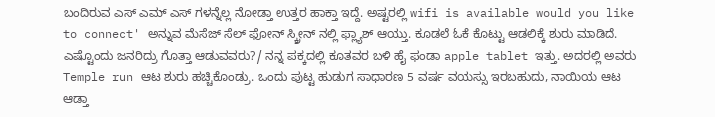ಬಂದಿರುವ ಎಸ್ ಎಮ್ ಎಸ್ ಗಳನ್ನೆಲ್ಲ ನೋಡ್ತಾ ಉತ್ತರ ಹಾಕ್ತಾ ಇದ್ದೆ. ಅಷ್ಟರಲ್ಲಿ wifi is available would you like to connect' ಅನ್ನುವ ಮೆಸೆಜ್ ಸೆಲ್ ಫೋನ್ ಸ್ಕ್ರೀನ್ ನಲ್ಲಿ ಫ್ಲ್ಯಾಶ್ ಆಯ್ತು. ಕೂಡಲೆ ಓಕೆ ಕೊಟ್ಟು ಆಡಲಿಕ್ಕೆ ಶುರು ಮಾಡಿದೆ. ಎಷ್ಟೊಂದು ಜನರಿದ್ರು ಗೊತ್ತಾ ಆಡುವವರು?/ ನನ್ನ ಪಕ್ಕದಲ್ಲಿ ಕೂತವರ ಬಳಿ ಹೈ ಫಂಡಾ apple tablet ಇತ್ತು. ಅದರಲ್ಲಿ ಅವರು Temple run ಆಟ ಶುರು ಹಚ್ಚಿಕೊಂಡ್ರು. ಒಂದು ಪುಟ್ಟ ಹುಡುಗ ಸಾಧಾರಣ 5 ವರ್ಷ ವಯಸ್ಸು ಇರಬಹುದು, ನಾಯಿಯ ಆಟ ಆಡ್ತಾ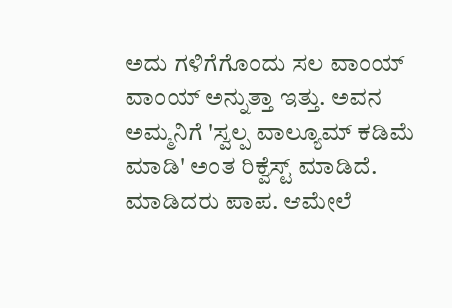ಅದು ಗಳಿಗೆಗೊಂದು ಸಲ ವಾಂಯ್ ವಾಂಯ್ ಅನ್ನುತ್ತಾ ಇತ್ತು. ಅವನ ಅಮ್ಮನಿಗೆ 'ಸ್ವಲ್ಪ ವಾಲ್ಯೂಮ್ ಕಡಿಮೆ ಮಾಡಿ' ಅಂತ ರಿಕ್ವೆಸ್ಟ್ ಮಾಡಿದೆ. ಮಾಡಿದರು ಪಾಪ. ಆಮೇಲೆ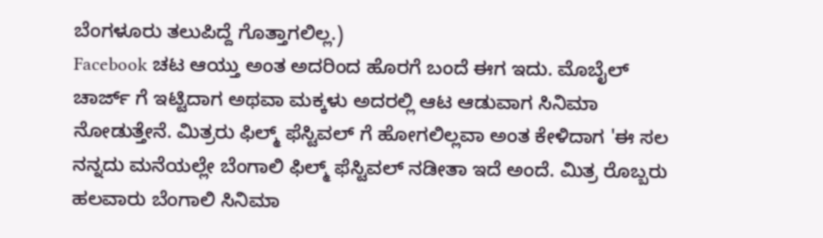ಬೆಂಗಳೂರು ತಲುಪಿದ್ದೆ ಗೊತ್ತಾಗಲಿಲ್ಲ.)
Facebook ಚಟ ಆಯ್ತು ಅಂತ ಅದರಿಂದ ಹೊರಗೆ ಬಂದೆ ಈಗ ಇದು. ಮೊಬೈಲ್ ಚಾರ್ಜ್ ಗೆ ಇಟ್ಟಿದಾಗ ಅಥವಾ ಮಕ್ಕಳು ಅದರಲ್ಲಿ ಆಟ ಆಡುವಾಗ ಸಿನಿಮಾ ನೋಡುತ್ತೇನೆ. ಮಿತ್ರರು ಫಿಲ್ಮ್ ಫೆಸ್ಟಿವಲ್ ಗೆ ಹೋಗಲಿಲ್ಲವಾ ಅಂತ ಕೇಳಿದಾಗ 'ಈ ಸಲ ನನ್ನದು ಮನೆಯಲ್ಲೇ ಬೆಂಗಾಲಿ ಫಿಲ್ಮ್ ಫೆಸ್ಟಿವಲ್ ನಡೀತಾ ಇದೆ ಅಂದೆ. ಮಿತ್ರ ರೊಬ್ಬರು ಹಲವಾರು ಬೆಂಗಾಲಿ ಸಿನಿಮಾ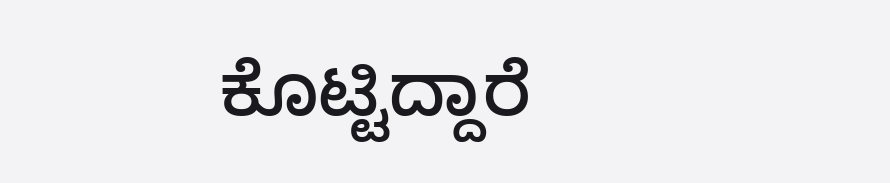ಕೊಟ್ಟಿದ್ದಾರೆ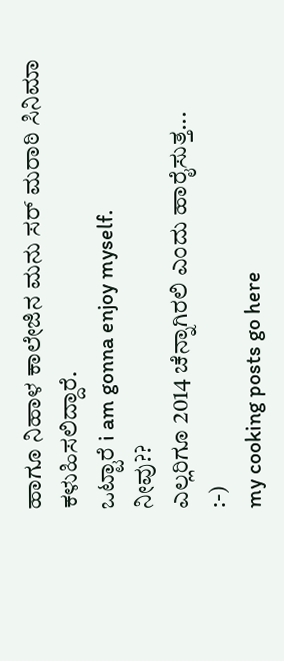ಹಾಗೂ ನಿಹಾಳ ಕಾಲೇಜಿನ ಮನು ಸರ್ ಮರಾಠಿ ಸಿನಿಮಾ ಕಳುಹಿಸಲಿದ್ದಾರೆ.
ಒಟ್ಟಾರೆ i am gonna enjoy myself.
ನೀವು??
ಎಲ್ಲರಿಗೂ 2014 ಚೆನ್ನಾಗಿರಲಿ ಎಂದು ಹಾರೈಸುತ್ತ...
:-)
my cooking posts go here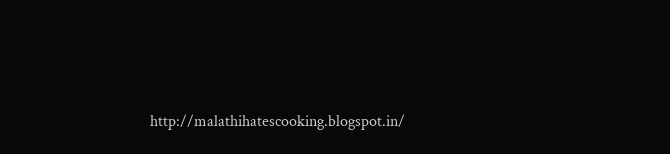http://malathihatescooking.blogspot.in/